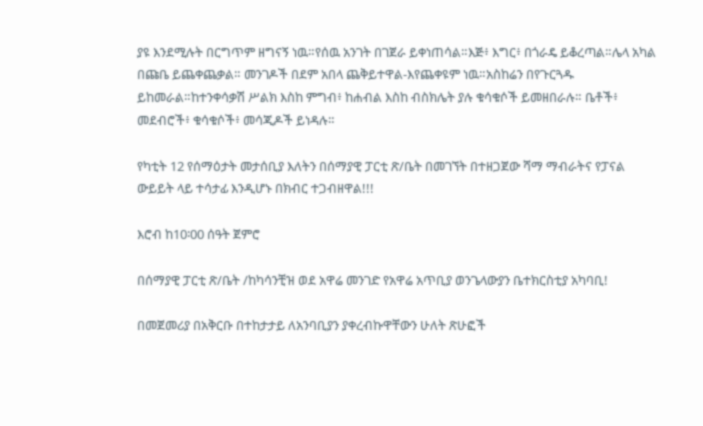ያዩ እንደሚሉት በርግጥም ዘግናኝ ነዉ።የሰዉ አንገት በገጀራ ይቀነጠሳል።እጅ፥ እግር፥ በጎራዴ ይቆረጣል።ሌላ አካል በጩቤ ይጨቀጨቃል። መንገዶች በደም አበላ ጨቅይተዋል-እየጨቀዩም ነዉ።አስከሬን በየጉርጓዱ ይከመራል።ከተንቀሳቃሽ ሥልክ እስከ ምግብ፥ ከሐብል እስከ ብስክሌት ያሉ ቁሳቁሶች ይመዘበራሉ። ቤቶች፥ መደብሮች፥ ቁሳቁሶች፥ መሳጂዶች ይነዳሉ።

የካቲት 12 የሰማዕታት መታሰቢያ እለትን በሰማያዊ ፓርቲ ጽ/ቤት በመገኘት በተዘጋጀው ሻማ ማብራትና የፓናል ውይይት ላይ ተሳታፊ እንዲሆኑ በክብር ተጋብዘዋል!!!

እሮብ ከ10፡00 ሰዓት ጀምሮ

በሰማያዊ ፓርቲ ጽ/ቤት /ከካሳንቺዝ ወደ አዋሬ መንገድ የአዋሬ አጥቢያ ወንጌላውያን ቤተክርስቲያ አካባቢ!

በመጀመሪያ በአቅርቡ በተከታታይ ለአንባቢያን ያቀረብኩዋቸውን ሁለት ጽሁፎች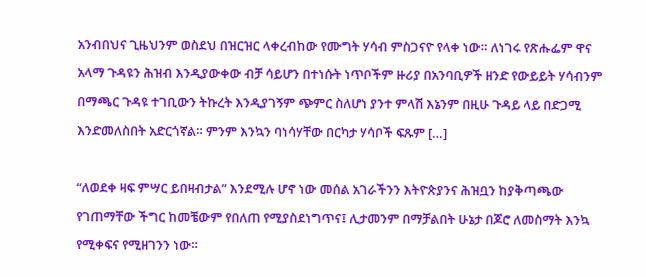አንብበህና ጊዜህንም ወስደህ በዝርዝር ላቀረብከው የሙግት ሃሳብ ምስጋናዮ የላቀ ነው። ለነገሩ የጽሑፌም ዋና አላማ ጉዳዩን ሕዝብ እንዲያውቀው ብቻ ሳይሆን በተነሱት ነጥቦችም ዙሪያ በአንባቢዎች ዘንድ የውይይት ሃሳብንም በማጫር ጉዳዩ ተገቢውን ትኩረት እንዲያገኝም ጭምር ስለሆነ ያንተ ምላሽ እኔንም በዚሁ ጉዳይ ላይ በድጋሚ እንድመለስበት አድርጎኛል። ምንም እንኳን ባነሳሃቸው በርካታ ሃሳቦች ፍጹም […]

“ለወደቀ ዛፍ ምሣር ይበዛብታል” እንደሚሉ ሆኖ ነው መሰል አገራችንን እትዮጵያንና ሕዝቧን ከያቅጣጫው የገጠማቸው ችግር ከመቼውም የበለጠ የሚያስደነግጥና፤ ሊታመንም በማቻልበት ሁኔታ በጆሮ ለመስማት እንኳ የሚቀፍና የሚዘገንን ነው።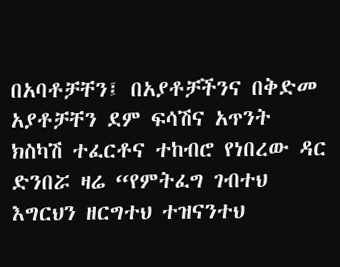በአባቶቻቸን፤ በአያቶቻችንና በቅድመ አያቶቻቸን ደም ፍሳሽና አጥንት ክስካሽ ተፈርቶና ተከብሮ የነበረው ዳር ድንበሯ ዛሬ “የምትፈግ ገብተህ እግርህን ዘርግተህ ተዝናንተህ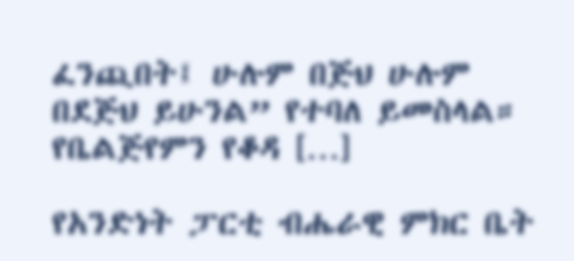ፈንጪበት፤ ሁሉም በጅህ ሁሉም በደጅህ ይሁንል” የተባለ ይመስላል። የቤልጅየምን የቆዳ […]

የአንድነት ፓርቲ ብሔራዊ ምክር ቤት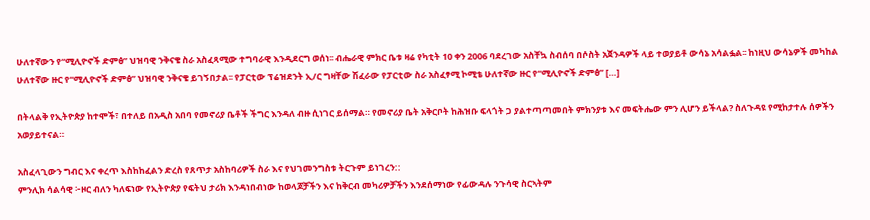ሁለተኛውን የ“ሚሊዮኖች ድምፅ” ህዝባዊ ንቅናቄ ስራ አስፈጻሚው ተግባራዊ እንዲደርግ ወሰነ፡፡ ብሔራዊ ምክር ቤቱ ዛሬ የካቲት 10 ቀን 2006 ባደረገው አስቸኳ ስብሰባ በሶስት አጀንዳዎች ላይ ተወያይቶ ውሳኔ አሳልፏል፡፡ ከነዚህ ውሳኔዎች መካከል ሁለተኛው ዙር የ“ሚሊዮኖች ድምፅ” ህዝባዊ ንቅናቄ ይገኝበታል፡፡ የፓርቲው ፕሬዝደንት ኢ/ር ግዛቸው ሽፈራው የፓርቲው ስራ አስፈፃሚ ኮሚቴ ሁለተኛው ዙር የ“ሚሊዮኖች ድምፅ” […]

በትላልቅ የኢትዮጵያ ከተሞች፣ በተለይ በአዲስ አበባ የመኖሪያ ቤቶች ችግር እንዳለ ብዙ ሲነገር ይሰማል። የመኖሪያ ቤት አቅርቦት ከሕዝቡ ፍላጎት ጋ ያልተጣጣመበት ምክንያቱ እና መፍትሔው ምን ሊሆን ይችላል? ስለጉዳዩ የሚከታተሉ ሰዎችን አወያይተናል።

አስፈላጊውን ግብር እና ቀረጥ እስከከፈልን ድረስ የጸጥታ አስከባሪዎች ስራ እና የህገመንግስቱ ትርጉም ይነገረን::
ምንሊክ ሳልሳዊ ፦ዞር ብለን ካለፍነው የኢትዮጵያ የፍትህ ታሪክ እንዳነበብነው ከወላጆቻችን እና ከቅርብ መካሪዎቻችን እንደሰማነው የፊውዳሉ ንጉሳዊ ስርኣትም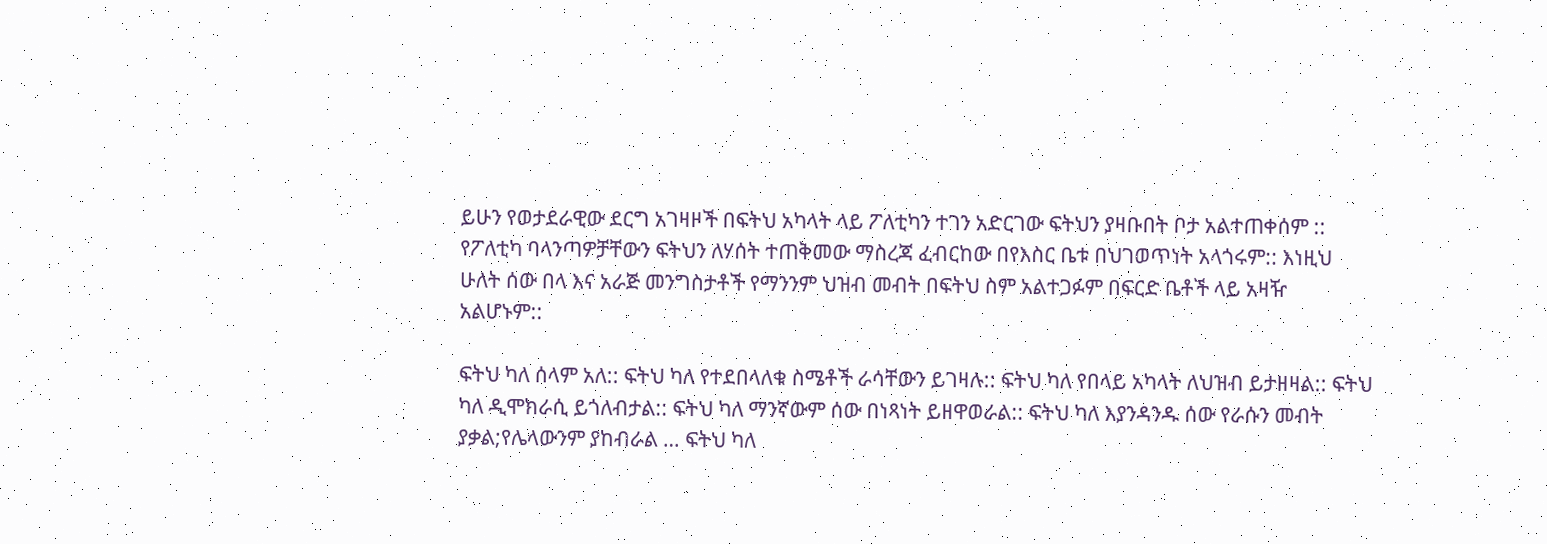ይሁን የወታደራዊው ደርግ አገዛዞች በፍትህ አካላት ላይ ፖለቲካን ተገን አድርገው ፍትህን ያዛቡበት ቦታ አልተጠቀሰም :: የፖለቲካ ባላንጣዎቻቸውን ፍትህን ለሃሰት ተጠቅመው ማስረጃ ፈብርከው በየእስር ቤቱ በህገወጥነት አላጎሩም:: እነዚህ ሁለት ሰው በላ እና አራጅ መንግስታቶች የማንንም ህዝብ መብት በፍትህ ስም አልተጋፉም በፍርድ ቤቶች ላይ አዛዥ አልሆኑም::

ፍትህ ካለ ሰላም አለ:: ፍትህ ካለ የተደበላለቁ ስሜቶች ራሳቸውን ይገዛሉ:: ፍትህ ካለ የበላይ አካላት ለህዝብ ይታዘዛል:: ፍትህ ካለ ዲሞክራሲ ይጎለብታል:: ፍትህ ካለ ማንኛውም ሰው በነጻነት ይዘዋወራል:: ፍትህ ካለ እያንዳንዱ ሰው የራሱን መብት ያቃል;የሌላውንም ያከብራል … ፍትህ ካለ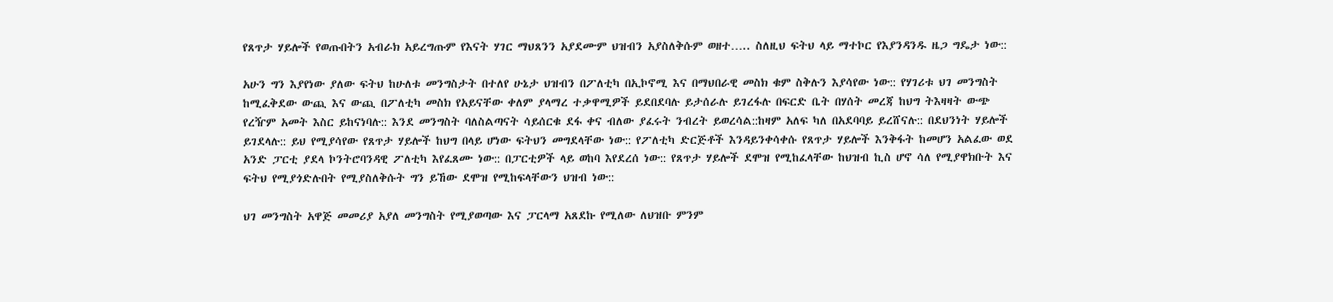የጸጥታ ሃይሎች የወጡበትን አብራክ አይረግጡም የእናት ሃገር ማህጸንን አያደሙም ህዝብን አያስለቅሱም ወዘተ….. ስለዚህ ፍትህ ላይ ማተኮር የእያንዳንዱ ዜጋ ግዴታ ነው::

አሁን ግን እያየነው ያለው ፍትህ ከሁለቱ መንግስታት በተለየ ሁኔታ ህዝብን በፖለቲካ በኢኮኖሚ እና በማህበራዊ መስክ ቁም ስቅሉን እያሳየው ነው:: የሃገሪቱ ህገ መንግስት ከሚፈቅደው ውጪ እና ውጪ በፖለቲካ መስክ የአይናቸው ቀለም ያላማረ ተቃዋሚዎች ይደበደባሉ ይታሰራሉ ይገረፋሉ በፍርድ ቤት በሃሰት መረጃ ከህግ ትእዛዛት ውጭ የረዥም አመት እስር ይከናነባሉ:: እንደ መንግስት ባለስልጣናት ሳይሰርቁ ደፋ ቀና ብለው ያፈሩት ንብረት ይወረሳል::ከዛም አለፍ ካለ በአደባባይ ይረሸናሉ:: በደህንነት ሃይሎች ይገደላሉ:: ይህ የሚያሳየው የጸጥታ ሃይሎች ከህግ በላይ ሆነው ፍትህን መግደላቸው ነው:: የፖለቲካ ድርጅቶች እንዳይንቀሳቀሱ የጸጥታ ሃይሎች እንቅፋት ከመሆን አልፈው ወደ አንድ ፓርቲ ያደላ ኮንትሮባንዳዊ ፖለቲካ እየፈጸሙ ነው:: በፓርቲዎች ላይ ወከባ እየደረሰ ነው:: የጸጥታ ሃይሎች ደሞዝ የሚከፈላቸው ከህዝብ ኪስ ሆኖ ሳለ የሚያዋክቡት እና ፍትህ የሚያጎድሉበት የሚያስለቅሱት ግን ይኸው ደሞዝ የሚከፍላቸውን ህዝብ ነው::

ህገ መንግስት አዋጅ መመሪያ አያለ መንግስት የሚያወጣው እና ፓርላማ አጸደኩ የሚለው ለህዝቡ ምንም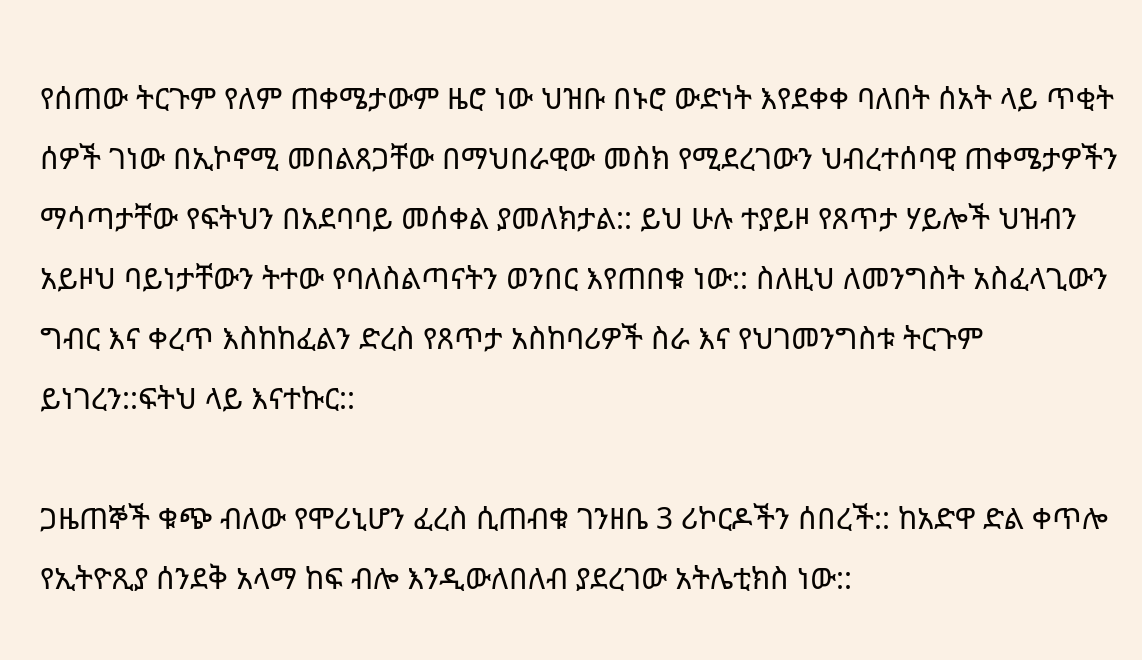የሰጠው ትርጉም የለም ጠቀሜታውም ዜሮ ነው ህዝቡ በኑሮ ውድነት እየደቀቀ ባለበት ሰአት ላይ ጥቂት ሰዎች ገነው በኢኮኖሚ መበልጸጋቸው በማህበራዊው መስክ የሚደረገውን ህብረተሰባዊ ጠቀሜታዎችን ማሳጣታቸው የፍትህን በአደባባይ መሰቀል ያመለክታል:: ይህ ሁሉ ተያይዞ የጸጥታ ሃይሎች ህዝብን አይዞህ ባይነታቸውን ትተው የባለስልጣናትን ወንበር እየጠበቁ ነው:: ስለዚህ ለመንግስት አስፈላጊውን ግብር እና ቀረጥ እስከከፈልን ድረስ የጸጥታ አስከባሪዎች ስራ እና የህገመንግስቱ ትርጉም ይነገረን::ፍትህ ላይ እናተኩር::

ጋዜጠኞች ቁጭ ብለው የሞሪኒሆን ፈረስ ሲጠብቁ ገንዘቤ 3 ሪኮርዶችን ሰበረች:: ከአድዋ ድል ቀጥሎ የኢትዮጺያ ሰንደቅ አላማ ከፍ ብሎ እንዲውለበለብ ያደረገው አትሌቲክስ ነው::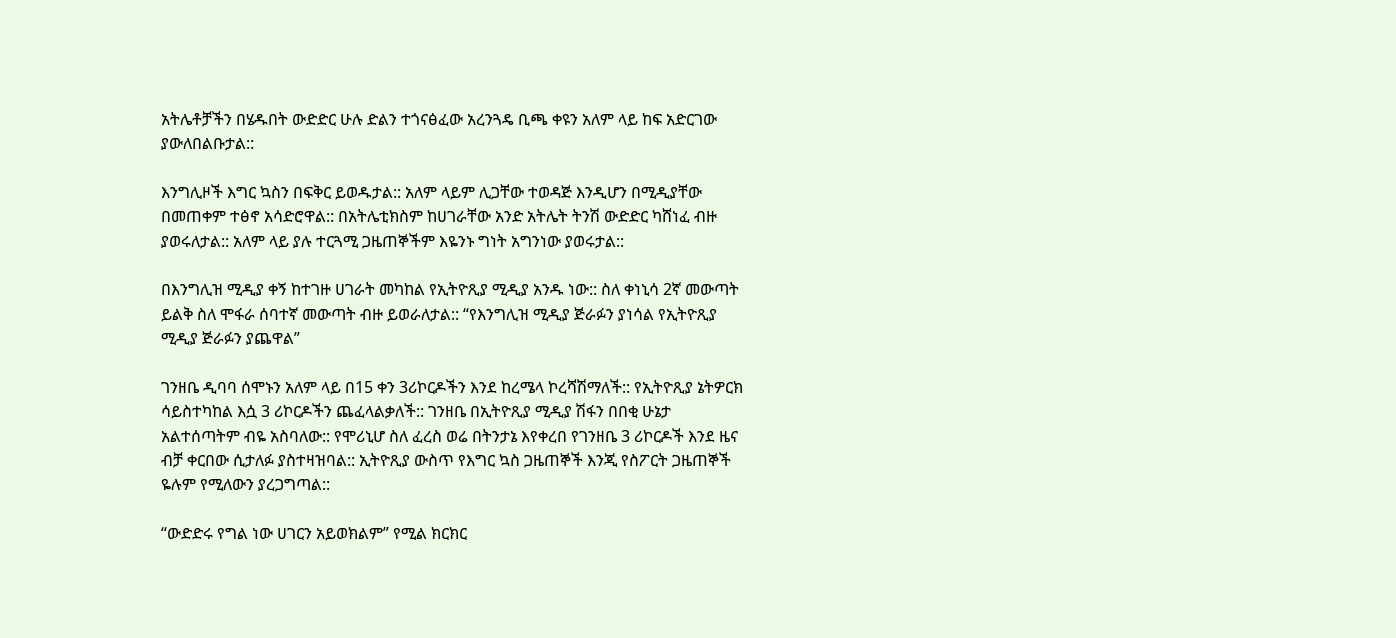አትሌቶቻችን በሄዱበት ውድድር ሁሉ ድልን ተጎናፅፈው አረንጓዴ ቢጫ ቀዩን አለም ላይ ከፍ አድርገው ያውለበልቡታል::

እንግሊዞች እግር ኳስን በፍቅር ይወዱታል:: አለም ላይም ሊጋቸው ተወዳጅ እንዲሆን በሚዲያቸው በመጠቀም ተፅኖ አሳድሮዋል:: በአትሌቲክስም ከሀገራቸው አንድ አትሌት ትንሽ ውድድር ካሸነፈ ብዙ ያወሩለታል:: አለም ላይ ያሉ ተርጓሚ ጋዜጠኞችም እዬንኑ ግነት አግንነው ያወሩታል::

በእንግሊዝ ሚዲያ ቀኝ ከተገዙ ሀገራት መካከል የኢትዮጺያ ሚዲያ አንዱ ነው:: ስለ ቀነኒሳ 2ኛ መውጣት ይልቅ ስለ ሞፋራ ሰባተኛ መውጣት ብዙ ይወራለታል:: “የእንግሊዝ ሚዲያ ጅራፉን ያነሳል የኢትዮጺያ ሚዲያ ጅራፉን ያጨዋል”

ገንዘቤ ዲባባ ሰሞኑን አለም ላይ በ15 ቀን 3ሪኮርዶችን እንደ ከረሜላ ኮረሻሽማለች:: የኢትዮጺያ ኔትዎርክ ሳይስተካከል እሷ 3 ሪኮርዶችን ጨፈላልቃለች:: ገንዘቤ በኢትዮጺያ ሚዲያ ሽፋን በበቂ ሁኔታ አልተሰጣትም ብዬ አስባለው:: የሞሪኒሆ ስለ ፈረስ ወሬ በትንታኔ እየቀረበ የገንዘቤ 3 ሪኮርዶች እንደ ዜና ብቻ ቀርበው ሲታለፉ ያስተዛዝባል:: ኢትዮጺያ ውስጥ የእግር ኳስ ጋዜጠኞች እንጂ የስፖርት ጋዜጠኞች ዬሉም የሚለውን ያረጋግጣል::

“ውድድሩ የግል ነው ሀገርን አይወክልም” የሚል ክርክር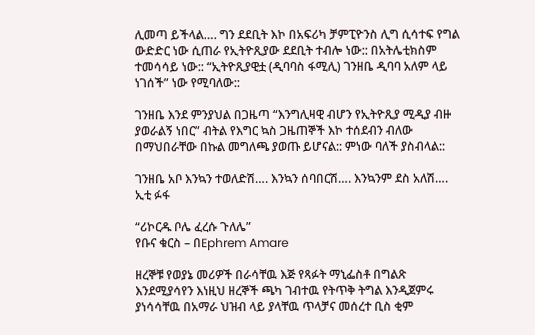ሊመጣ ይችላል…. ግን ደደቢት እኮ በአፍሪካ ቻምፒዮንስ ሊግ ሲሳተፍ የግል ውድድር ነው ሲጠራ የኢትዮጺያው ደደቢት ተብሎ ነው:: በአትሌቲክስም ተመሳሳይ ነው:: “ኢትዮጺያዊቷ (ዲባባስ ፋሚሊ) ገንዘቤ ዲባባ አለም ላይ ነገሰች” ነው የሚባለው::

ገንዘቤ እንደ ምንያህል በጋዜጣ “እንግሊዛዊ ብሆን የኢትዮጺያ ሚዲያ ብዙ ያወራልኝ ነበር” ብትል የእግር ኳስ ጋዜጠኞች እኮ ተሰደብን ብለው በማህበራቸው በኩል መግለጫ ያወጡ ይሆናል:: ምነው ባለች ያስብላል::

ገንዘቤ አቦ እንኳን ተወለድሽ…. እንኳን ሰባበርሽ…. እንኳንም ደስ አለሽ…. ኢቲ ፉፋ

“ሪኮርዱ ቦሌ ፈረሱ ጉለሌ”
የቡና ቁርስ – በEphrem Amare

ዘረኞቹ የወያኔ መሪዎች በራሳቸዉ እጅ የጻፉት ማኒፌስቶ በግልጽ እንደሚያሳየን እነዚህ ዘረኞች ጫካ ገብተዉ የትጥቅ ትግል እንዲጀምሩ ያነሳሳቸዉ በአማራ ህዝብ ላይ ያላቸዉ ጥላቻና መሰረተ ቢስ ቂም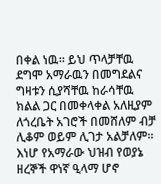በቀል ነዉ። ይህ ጥላቻቸዉ ደግሞ አማራዉን በመግደልና ግዛቱን ሲያሻቸዉ ከራሳቸዉ ክልል ጋር በመቀላቀል አለዚያም ለጎረቤት አገሮች በመሸለም ብቻ ሊቆም ወይም ሊገታ አልቻለም። እነሆ የአማራው ህዝብ የወያኔ ዘረኞች ዋነኛ ዒላማ ሆኖ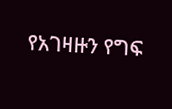የአገዛዙን የግፍ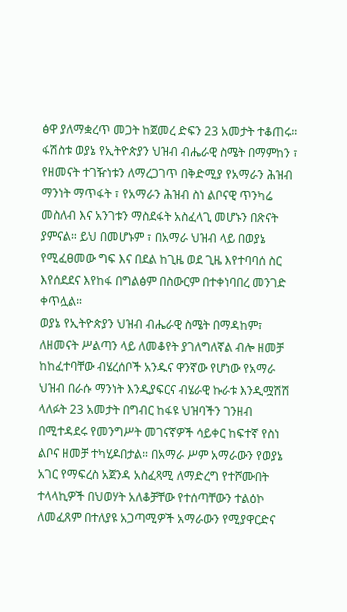ፅዋ ያለማቋረጥ መጋት ከጀመረ ድፍን 23 አመታት ተቆጠሩ። ፋሽስቱ ወያኔ የኢትዮጵያን ህዝብ ብሔራዊ ስሜት በማምከን ፣ የዘመናት ተገዥነቱን ለማረጋገጥ በቅድሚያ የአማራን ሕዝብ ማንነት ማጥፋት ፣ የአማራን ሕዝብ ስነ ልቦናዊ ጥንካሬ መስለብ እና አንገቱን ማስደፋት አስፈላጊ መሆኑን በጽናት ያምናል። ይህ በመሆኑም ፣ በአማራ ህዝብ ላይ በወያኔ የሚፈፀመው ግፍ እና በደል ከጊዜ ወደ ጊዜ እየተባባሰ ስር እየሰደደና እየከፋ በግልፅም በስውርም በተቀነባበረ መንገድ ቀጥሏል።
ወያኔ የኢትዮጵያን ህዝብ ብሔራዊ ስሜት በማዳከም፣ ለዘመናት ሥልጣን ላይ ለመቆየት ያገለግለኛል ብሎ ዘመቻ ከከፈተባቸው ብሄረሰቦች አንዱና ዋንኛው የሆነው የአማራ ህዝብ በራሱ ማንነት እንዲያፍርና ብሄራዊ ኩራቱ እንዲሟሽሽ ላለፉት 23 አመታት በግብር ከፋዩ ህዝባችን ገንዘብ በሚተዳደሩ የመንግሥት መገናኛዎች ሳይቀር ከፍተኛ የስነ ልቦና ዘመቻ ተካሂዶበታል። በአማራ ሥም አማራውን የወያኔ አገር የማፍረስ አጀንዳ አስፈጻሚ ለማድረግ የተሾሙበት ተላላኪዎች በህወሃት አለቆቻቸው የተሰጣቸውን ተልዕኮ ለመፈጸም በተለያዩ አጋጣሚዎች አማራውን የሚያዋርድና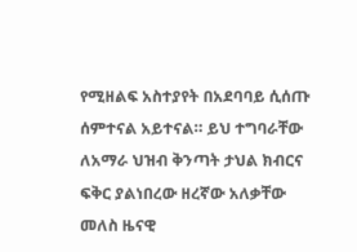የሚዘልፍ አስተያየት በአደባባይ ሲሰጡ ሰምተናል አይተናል። ይህ ተግባራቸው ለአማራ ህዝብ ቅንጣት ታህል ክብርና ፍቅር ያልነበረው ዘረኛው አለቃቸው መለስ ዜናዊ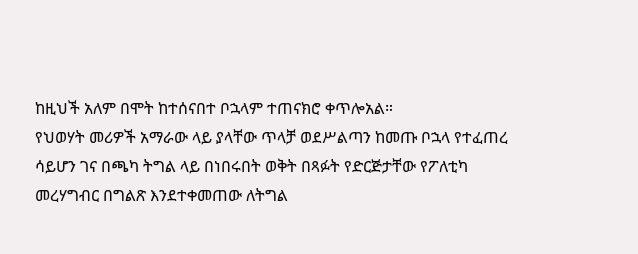ከዚህች አለም በሞት ከተሰናበተ ቦኋላም ተጠናክሮ ቀጥሎአል።
የህወሃት መሪዎች አማራው ላይ ያላቸው ጥላቻ ወደሥልጣን ከመጡ ቦኋላ የተፈጠረ ሳይሆን ገና በጫካ ትግል ላይ በነበሩበት ወቅት በጻፉት የድርጅታቸው የፖለቲካ መረሃግብር በግልጽ እንደተቀመጠው ለትግል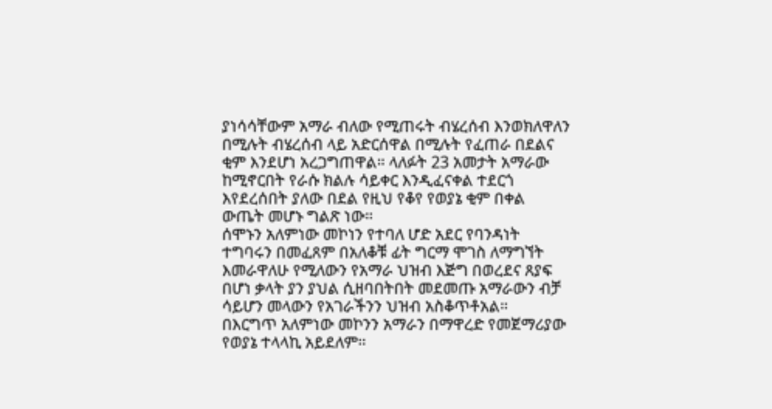ያነሳሳቸውም አማራ ብለው የሚጠሩት ብሄረሰብ እንወክለዋለን በሚሉት ብሄረሰብ ላይ አድርሰዋል በሚሉት የፈጠራ በደልና ቂም እንደሆነ አረጋግጠዋል። ላለፉት 23 አመታት አማራው ከሚኖርበት የራሱ ክልሉ ሳይቀር እንዲፈናቀል ተደርጎ እየደረሰበት ያለው በደል የዚህ የቆየ የወያኔ ቂም በቀል ውጤት መሆኑ ግልጽ ነው።
ሰሞኑን አለምነው መኮነን የተባለ ሆድ አደር የባንዳነት ተግባሩን በመፈጸም በአለቆቹ ፊት ግርማ ሞገስ ለማግኘት እመራዋለሁ የሚለውን የአማራ ህዝብ እጅግ በወረደና ጸያፍ በሆነ ቃላት ያን ያህል ሲዘባበትበት መደመጡ አማራውን ብቻ ሳይሆን መላውን የአገራችንን ህዝብ አስቆጥቶአል።
በእርግጥ አለምነው መኮንን አማራን በማዋረድ የመጀማሪያው የወያኔ ተላላኪ አይደለም።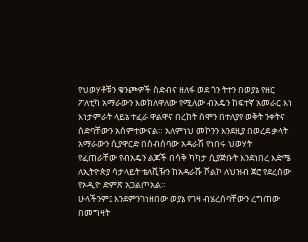የህወሃቶቹን ቁንጮዎች ስድብና ዘለፋ ወደ ጎን ትተን በወያኔ የዘር ፖለቲካ አማራውን እወክለዋለው የሚለው ብአዴን ከፍተኛ አመራር እነ እነታምራት ላይኔ ተፈራ ዋልዋና በረከት ስሞን በተለያየ ወቅት ንቀትና ስድባቸውን አሰምተውናል። አለምነህ መኮንን እንደዚያ በወረደ ቃላት አማራውን ሲያዋርድ በስብሰባው አዳራሽ የነበሩ ህወሃት የፈጠራቸው የብአዴን ልጆች በሳቅ ካካታ ሲያጅቡት እንደነበረ እድሜ ለኢትዮጵያ ሳታላይት ቴለቪዥን ከአዳራሹ ሾልኮ ለህዝብ ጀሮ የደረሰው የኦዲዮ ድምጽ አጋልጦአል።
ሁላችንም፤ እንደምንገነዘበው ወያኔ የገዛ ብሄረሰባቸውን ረግጠው በመግዛት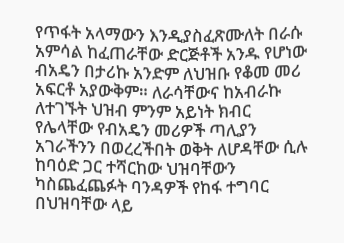የጥፋት አላማውን እንዲያስፈጽሙለት በራሱ አምሳል ከፈጠራቸው ድርጅቶች አንዱ የሆነው ብአዴን በታሪኩ አንድም ለህዝቡ የቆመ መሪ አፍርቶ አያውቅም። ለራሳቸውና ከአብራኩ ለተገኙት ህዝብ ምንም አይነት ክብር የሌላቸው የብአዴን መሪዎች ጣሊያን አገራችንን በወረረችበት ወቅት ለሆዳቸው ሲሉ ከባዕድ ጋር ተሻርከው ህዝባቸውን ካስጨፈጨፉት ባንዳዎች የከፋ ተግባር በህዝባቸው ላይ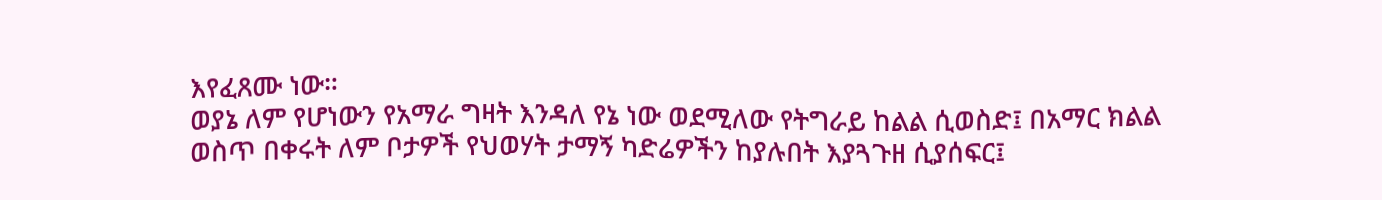እየፈጸሙ ነው።
ወያኔ ለም የሆነውን የአማራ ግዛት እንዳለ የኔ ነው ወደሚለው የትግራይ ከልል ሲወስድ፤ በአማር ክልል ወስጥ በቀሩት ለም ቦታዎች የህወሃት ታማኝ ካድሬዎችን ከያሉበት እያጓጉዘ ሲያሰፍር፤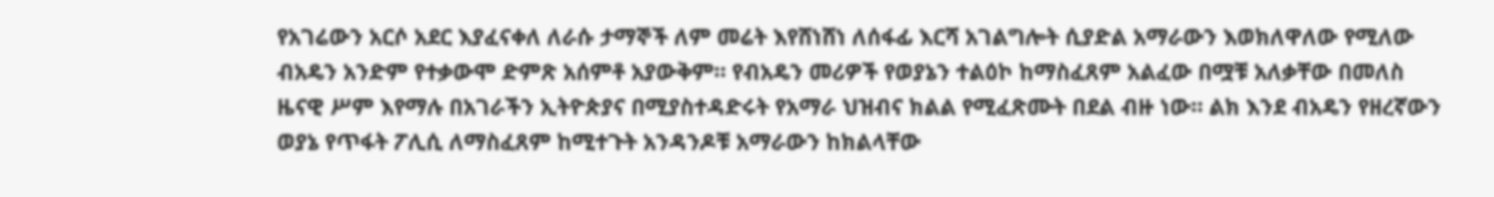የአገሬውን አርሶ አደር እያፈናቀለ ለራሱ ታማኞች ለም መሬት እየሸነሸነ ለሰፋፊ እርሻ አገልግሎት ሲያድል አማራውን እወክለዋለው የሚለው ብአዴን አንድም የተቃውሞ ድምጽ አሰምቶ አያውቅም። የብአዴን መሪዎች የወያኔን ተልዕኮ ከማስፈጸም አልፈው በሟቹ አለቃቸው በመለስ ዜናዊ ሥም እየማሉ በአገራችን ኢትዮጵያና በሚያስተዳድሩት የአማራ ህዝብና ክልል የሚፈጽሙት በደል ብዙ ነው። ልክ እንደ ብአዴን የዘረኛውን ወያኔ የጥፋት ፖሊሲ ለማስፈጸም ከሚተጉት አንዳንዶቹ አማራውን ከክልላቸው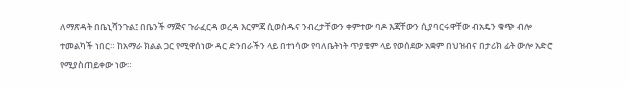ለማጽዳት በቤኒሻንጉል፤ በቤንች ማጅና ጉራፈርዳ ወረዳ እርምጃ ሲወስዱና ንብረታቸውን ቀምተው ባዶ እጃቸውን ሲያባርሩዋቸው ብአዴን ቁጭ ብሎ ተመልካች ነበር። ከአማራ ክልል ጋር የሚዋሰነው ዳር ድንበራችን ላይ በተነሳው የባለቤትነት ጥያቄም ላይ የወሰደው አቋም በህዝብና በታሪክ ፊት ውሎ አድሮ የሚያስጠይቀው ነው።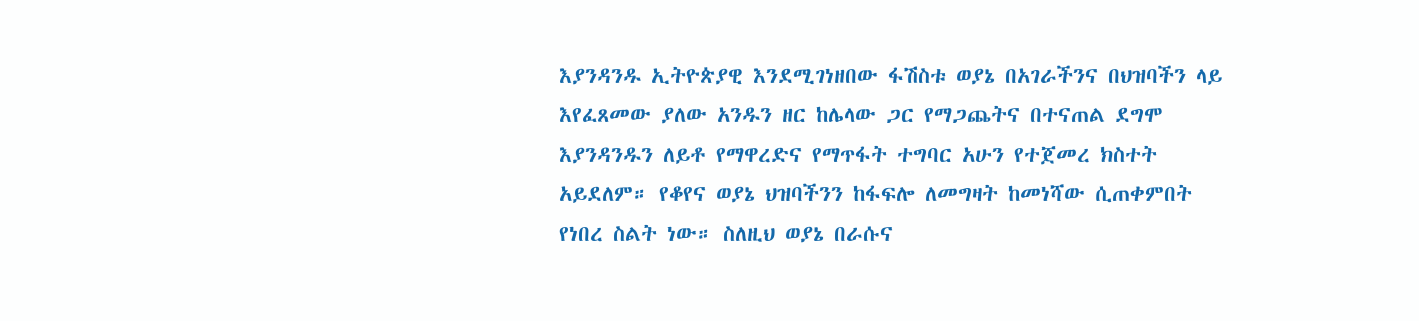እያንዳንዱ ኢትዮጵያዊ እንደሚገነዘበው ፋሽስቱ ወያኔ በአገራችንና በህዝባችን ላይ እየፈጸመው ያለው አንዱን ዘር ከሌላው ጋር የማጋጨትና በተናጠል ደግሞ እያንዳንዱን ለይቶ የማዋረድና የማጥፋት ተግባር አሁን የተጀመረ ክስተት አይደለም። የቆየና ወያኔ ህዝባችንን ከፋፍሎ ለመግዛት ከመነሻው ሲጠቀምበት የነበረ ስልት ነው። ስለዚህ ወያኔ በራሱና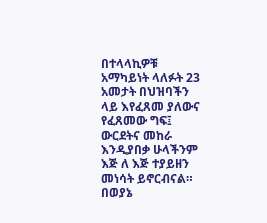በተላላኪዎቹ አማካይነት ላለፉት 23 አመታት በህዝባችን ላይ እየፈጸመ ያለውና የፈጸመው ግፍ፤ ውርደትና መከራ እንዲያበቃ ሁላችንም እጅ ለ እጅ ተያይዘን መነሳት ይኖርብናል። በወያኔ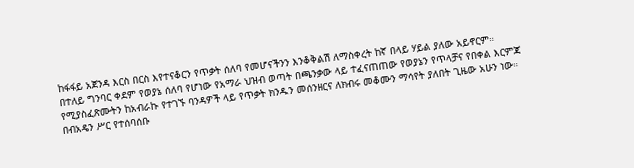ከፋፋይ አጀንዳ እርስ በርስ እየተናቆርን የጥቃት ሰለባ የመሆናችንን እንቆቅልሽ ለማስቀረት ከኛ በላይ ሃይል ያለው አይኖርም።
በተለይ ግንባር ቀደም የወያኔ ሰለባ የሆነው የአማራ ህዝብ ወጣት በጫንቃው ላይ ተፈናጠጠው የወያኔን የጥላቻና የበቀል እርምጃ የሚያስፈጽሙትን ከአብራኩ የተገኙ ባንዳዎች ላይ የጥቃት ክንዱን መሰንዘርና ለክብሩ መቆሙን ማሳየት ያለበት ጊዜው አሁን ነው።
በብአዴን ሥር የተሰባሰቡ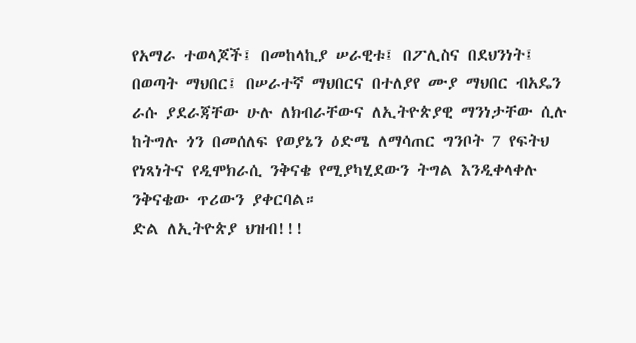የአማራ ተወላጆች፤ በመከላኪያ ሠራዊቱ፤ በፖሊስና በደህንነት፤ በወጣት ማህበር፤ በሠራተኛ ማህበርና በተለያየ ሙያ ማህበር ብአዴን ራሱ ያደራጃቸው ሁሉ ለክብራቸውና ለኢትዮጵያዊ ማንነታቸው ሲሉ ከትግሉ ጎን በመሰለፍ የወያኔን ዕድሜ ለማሳጠር ግንቦት 7 የፍትህ የነጻነትና የዲሞክራሲ ንቅናቄ የሚያካሂደውን ትግል እንዲቀላቀሉ ንቅናቄው ጥሪውን ያቀርባል።
ድል ለኢትዮጵያ ህዝብ!!!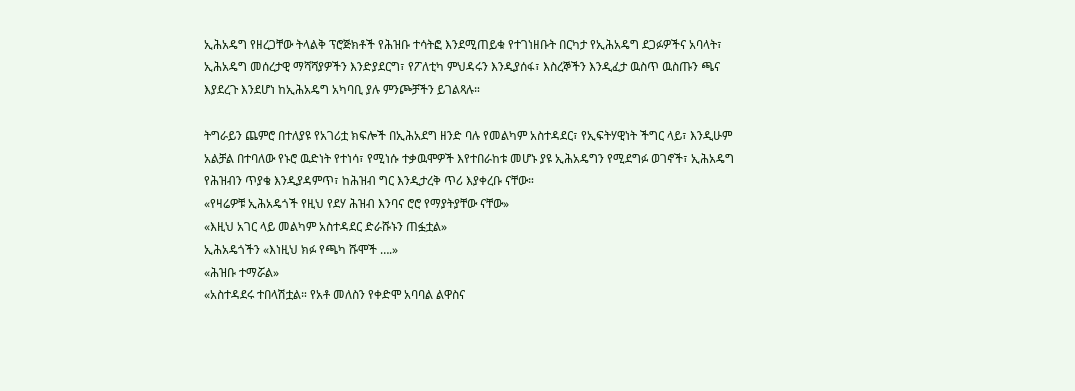ኢሕአዴግ የዘረጋቸው ትላልቅ ፕሮጅክቶች የሕዝቡ ተሳትፎ እንደሚጠይቁ የተገነዘቡት በርካታ የኢሕአዴግ ደጋፉዎችና አባላት፣ ኢሕአዴግ መሰረታዊ ማሻሻያዎችን እንድያደርግ፣ የፖለቲካ ምህዳሩን እንዲያሰፋ፣ እስረኞችን እንዲፈታ ዉስጥ ዉስጡን ጫና እያደረጉ እንደሆነ ከኢሕአዴግ አካባቢ ያሉ ምንጮቻችን ይገልጻሉ።

ትግራይን ጨምሮ በተለያዩ የአገሪቷ ክፍሎች በኢሕአደግ ዘንድ ባሉ የመልካም አስተዳደር፣ የኢፍትሃዊነት ችግር ላይ፣ እንዲሁም አልቻል በተባለው የኑሮ ዉድነት የተነሳ፣ የሚነሱ ተቃዉሞዎች እየተበራከቱ መሆኑ ያዩ ኢሕአዴግን የሚደግፉ ወገኖች፣ ኢሕአዴግ የሕዝብን ጥያቄ እንዲያዳምጥ፣ ከሕዝብ ግር እንዲታረቅ ጥሪ እያቀረቡ ናቸው።
«የዛሬዎቹ ኢሕአዴጎች የዚህ የደሃ ሕዝብ እንባና ሮሮ የማያትያቸው ናቸው»
«እዚህ አገር ላይ መልካም አስተዳደር ድራሹኑን ጠፏቷል»
ኢሕአዴጎችን «እነዚህ ክፉ የጫካ ሹሞች ….»
«ሕዝቡ ተማሯል»
«አስተዳደሩ ተበላሽቷል። የአቶ መለስን የቀድሞ አባባል ልዋስና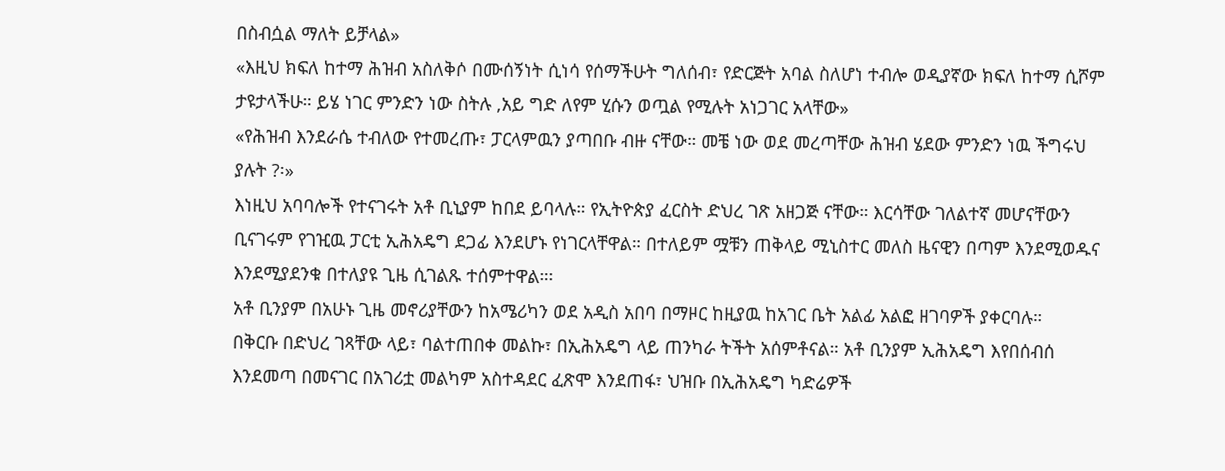በስብሷል ማለት ይቻላል»
«እዚህ ክፍለ ከተማ ሕዝብ አስለቅሶ በሙሰኝነት ሲነሳ የሰማችሁት ግለሰብ፣ የድርጅት አባል ስለሆነ ተብሎ ወዲያኛው ክፍለ ከተማ ሲሾም ታዩታላችሁ። ይሄ ነገር ምንድን ነው ስትሉ ,አይ ግድ ለየም ሂሱን ወጧል የሚሉት አነጋገር አላቸው»
«የሕዝብ እንደራሴ ተብለው የተመረጡ፣ ፓርላምዉን ያጣበቡ ብዙ ናቸው። መቼ ነው ወደ መረጣቸው ሕዝብ ሄደው ምንድን ነዉ ችግሩህ ያሉት ?፡»
እነዚህ አባባሎች የተናገሩት አቶ ቢኒያም ከበደ ይባላሉ። የኢትዮጵያ ፈርስት ድህረ ገጽ አዘጋጅ ናቸው። እርሳቸው ገለልተኛ መሆናቸውን ቢናገሩም የገዢዉ ፓርቲ ኢሕአዴግ ደጋፊ እንደሆኑ የነገርላቸዋል። በተለይም ሟቹን ጠቅላይ ሚኒስተር መለስ ዜናዊን በጣም እንደሚወዱና እንደሚያደንቁ በተለያዩ ጊዜ ሲገልጹ ተሰምተዋል።፡
አቶ ቢንያም በአሁኑ ጊዜ መኖሪያቸውን ከአሜሪካን ወደ አዲስ አበባ በማዞር ከዚያዉ ከአገር ቤት አልፊ አልፎ ዘገባዎች ያቀርባሉ።
በቅርቡ በድህረ ገጻቸው ላይ፣ ባልተጠበቀ መልኩ፣ በኢሕአዴግ ላይ ጠንካራ ትችት አሰምቶናል። አቶ ቢንያም ኢሕአዴግ እየበሰብሰ እንደመጣ በመናገር በአገሪቷ መልካም አስተዳደር ፈጽሞ እንደጠፋ፣ ህዝቡ በኢሕአዴግ ካድሬዎች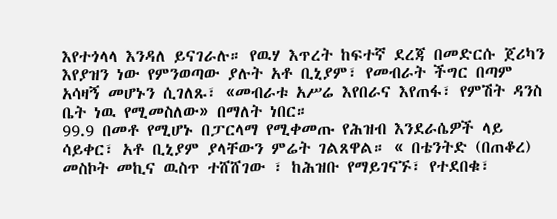እየተጎላላ እንዳለ ይናገራሉ። የዉሃ እጥረት ከፍተኛ ደረጃ በመድርሱ ጀሪካን እየያዝን ነው የምንወጣው ያሉት አቶ ቢኒያም፣ የመብራት ችግር በጣም አሳዛኝ መሆኑን ሲገለጹ፣ «መብራቱ አሥሬ እየበራና እየጠፋ፣ የምሽት ዳንስ ቤት ነዉ የሚመስለው» በማለት ነበር።
99.9 በመቶ የሚሆኑ በፓርላማ የሚቀመጡ የሕዝብ እንደራሴዎች ላይ ሳይቀር፣ አቶ ቢኒያም ያላቸውን ምሬት ገልጸዋል። « በቴንትድ (በጠቆረ) መስኮት መኪና ዉስጥ ተሸሸገው ፣ ከሕዝቡ የማይገናኙ፣ የተደበቁ፣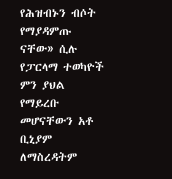የሕዝብኑን ብሶት የማያዳምጡ ናቸው» ሲሉ የፓርላማ ተወካዮች ምን ያህል የማይረቡ መሆናቸውን አቶ ቢኒያም ለማስረዳትም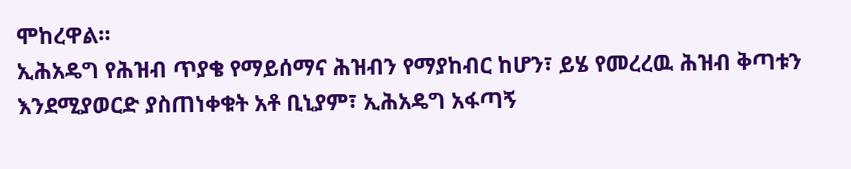ሞከረዋል።
ኢሕአዴግ የሕዝብ ጥያቄ የማይሰማና ሕዝብን የማያከብር ከሆን፣ ይሄ የመረረዉ ሕዝብ ቅጣቱን እንደሚያወርድ ያስጠነቀቁት አቶ ቢኒያም፣ ኢሕአዴግ አፋጣኝ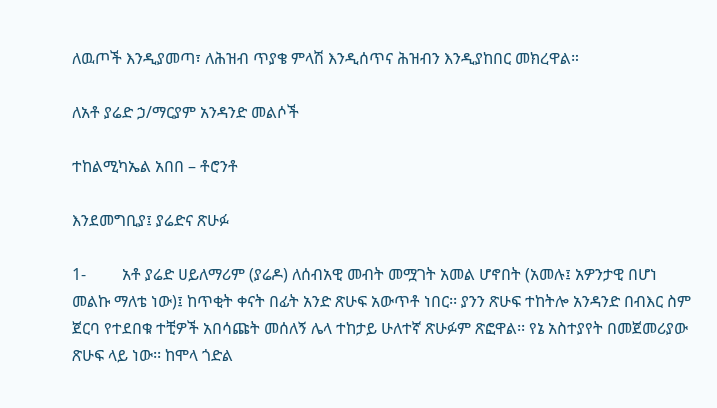ለዉጦች እንዲያመጣ፣ ለሕዝብ ጥያቄ ምላሽ እንዲሰጥና ሕዝብን እንዲያከበር መክረዋል።

ለአቶ ያሬድ ኃ/ማርያም አንዳንድ መልሶች

ተከልሚካኤል አበበ – ቶሮንቶ

እንደመግቢያ፤ ያሬድና ጽሁፉ

1-         አቶ ያሬድ ሀይለማሪም (ያሬዶ) ለሰብአዊ መብት መሟገት አመል ሆኖበት (አመሉ፤ አዎንታዊ በሆነ መልኩ ማለቴ ነው)፤ ከጥቂት ቀናት በፊት አንድ ጽሁፍ አውጥቶ ነበር፡፡ ያንን ጽሁፍ ተከትሎ አንዳንድ በብእር ስም ጀርባ የተደበቁ ተቺዎች አበሳጩት መሰለኝ ሌላ ተከታይ ሁለተኛ ጽሁፉም ጽፎዋል፡፡ የኔ አስተያየት በመጀመሪያው ጽሁፍ ላይ ነው፡፡ ከሞላ ጎድል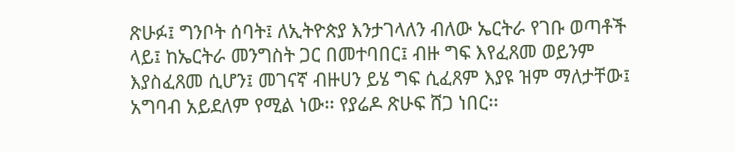ጽሁፉ፤ ግንቦት ሰባት፤ ለኢትዮጵያ እንታገላለን ብለው ኤርትራ የገቡ ወጣቶች ላይ፤ ከኤርትራ መንግስት ጋር በመተባበር፤ ብዙ ግፍ እየፈጸመ ወይንም እያስፈጸመ ሲሆን፤ መገናኛ ብዙሀን ይሄ ግፍ ሲፈጸም እያዩ ዝም ማለታቸው፤ አግባብ አይደለም የሚል ነው፡፡ የያሬዶ ጽሁፍ ሸጋ ነበር፡፡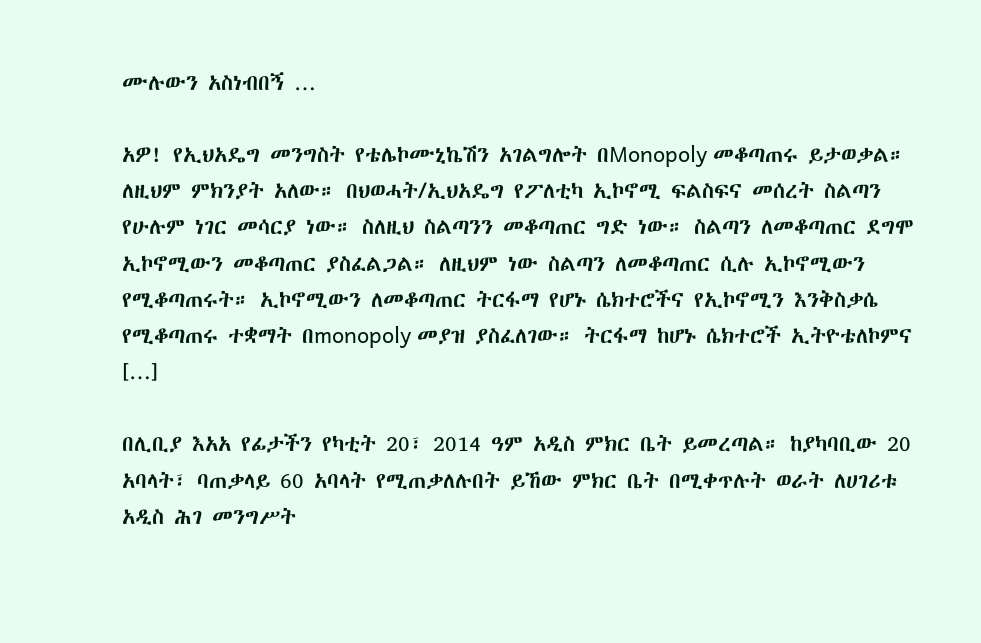ሙሉውን አስነብበኝ …

አዎ! የኢህአዴግ መንግስት የቴሌኮሙኒኬሽን አገልግሎት በMonopoly መቆጣጠሩ ይታወቃል። ለዚህም ምክንያት አለው። በህወሓት/ኢህአዴግ የፖለቲካ ኢኮኖሚ ፍልስፍና መሰረት ስልጣን የሁሉም ነገር መሳርያ ነው። ስለዚህ ስልጣንን መቆጣጠር ግድ ነው። ስልጣን ለመቆጣጠር ደግሞ ኢኮኖሚውን መቆጣጠር ያስፈልጋል። ለዚህም ነው ስልጣን ለመቆጣጠር ሲሉ ኢኮኖሚውን የሚቆጣጠሩት። ኢኮኖሚውን ለመቆጣጠር ትርፋማ የሆኑ ሴክተሮችና የኢኮኖሚን እንቅስቃሴ የሚቆጣጠሩ ተቋማት በmonopoly መያዝ ያስፈለገው። ትርፋማ ከሆኑ ሴክተሮች ኢትዮቴለኮምና […]

በሊቢያ እአአ የፊታችን የካቲት 20፣ 2014 ዓም አዲስ ምክር ቤት ይመረጣል። ከያካባቢው 20 አባላት፣ ባጠቃላይ 60 አባላት የሚጠቃለሉበት ይኸው ምክር ቤት በሚቀጥሉት ወራት ለሀገሪቱ አዲስ ሕገ መንግሥት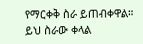የማርቀቅ ስራ ይጠብቀዋል። ይህ ስራው ቀላል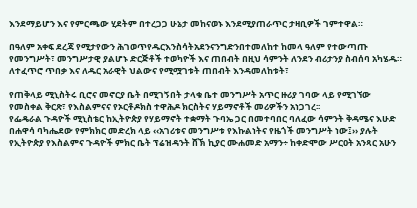እንደማይሆን እና የምርጫው ሂደትም በተረጋጋ ሁኔታ መከናወኑ እንደሚያጠራጥር ታዛቢዎች ገምተዋል።

በዓለም አቀፍ ደረጃ የሚታየውን ሕገወጥየዱርእንስሳትአደንናንግድንበተመለከተ ከመላ ዓለም የተውጣጡ የመንግሥት፣ መንግሥታዊ ያልሆኑ ድርጅቶች ተወካዮች እና ጠበብት በዚህ ሳምንት ለንደን ብሪታንያ ስብሰባ አካሄዱ። ለተፈጥሮ ጥበቃ እና ለዱር አራዊት ህልውና የሚሟገቱት ጠበብት እንዳመለከቱት፣

የጠቅላይ ሚኒስትሩ ቢሮና መኖርያ ቤት በሚገኝበት ታላቁ ቤተ መንግሥት አጥር ዙሪያ ገባው ላይ የሚገኘው የመስቀል ቅርጽ፣ የእስልምናና የኦርቶዶክስ ተዋሕዶ ክርስትና ሃይማኖቶች መሪዎችን አነጋገረ፡፡
የፌዴራል ጉዳዮች ሚኒስቴር ከኢትዮጵያ የሃይማኖት ተቋማት ጉባኤ ጋር በመተባበር ባለፈው ሳምንት ቅዳሜና እሁድ በሐዋሳ ባካሔደው የምክክር መድረክ ላይ ‹‹አገሪቱና መንግሥቱ የእኩልነትና የዜጎች መንግሥት ነው፤›› ያሉት የኢትዮጵያ የእስልምና ጉዳዮች ምክር ቤት ፕሬዝዳንት ሸኽ ኪያር ሙሐመድ አማን÷ ከቀድሞው ሥርዐት አንጻር አሁን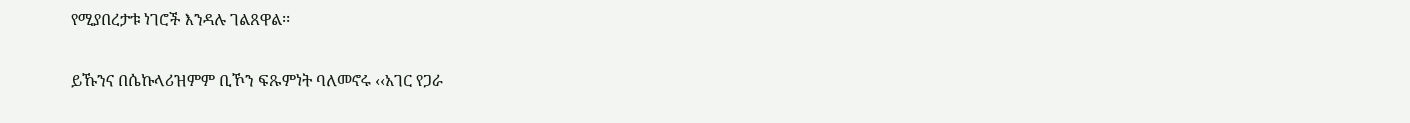የሚያበረታቱ ነገሮች እንዳሉ ገልጸዋል፡፡

ይኹንና በሴኩላሪዝምም ቢኾን ፍጹምነት ባለመኖሩ ‹‹አገር የጋራ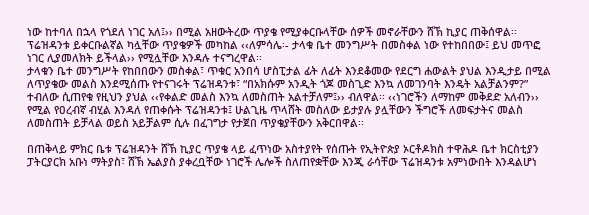ነው ከተባለ በኋላ የጎደለ ነገር አለ፤›› በሚል አዘውትረው ጥያቄ የሚያቀርቡላቸው ሰዎች መኖራቸውን ሸኽ ኪያር ጠቅሰዋል፡፡ ፕሬዝዳንቱ ይቀርቡልኛል ካሏቸው ጥያቄዎች መካከል ‹‹ለምሳሌ፡- ታላቁ ቤተ መንግሥት በመስቀል ነው የተከበበው፤ ይህ መጥፎ ነገር ሊያመለክት ይችላል›› የሚሏቸው እንዳሉ ተናግረዋል፡፡
ታላቁን ቤተ መንግሥት የከበበውን መስቀል፣ ጥቁር አንበሳ ሆስፒታል ፊት ለፊት እንደቆመው የደርግ ሐውልት ያህል እንዲታይ በሚል ለጥያቄው መልስ እንደሚሰጡ የተናገሩት ፕሬዝዳንቱ፣ “በአክሱም አንዲት ጎጆ መስጊድ እንኳ ለመገንባት እንዴት አልቻልንም?” ተብለው ሲጠየቁ የዚህን ያህል ‹‹የቀልድ መልስ እንኳ ለመስጠት አልተቻለም፤›› ብለዋል፡፡ ‹‹ነገሮችን ለማከም መቅደድ አለብን›› የሚል የዐረብኛ ብሂል እንዳለ የጠቀሱት ፕሬዝዳንቱ፤ ሁልጊዜ ጥላሸት መስለው ይታያሉ ያሏቸውን ችግሮች ለመፍታትና መልስ ለመስጠት ይቻላል ወይስ አይቻልም ሲሉ በፈገግታ የታጀበ ጥያቄያቸውን አቅርበዋል፡፡

በጠቅላይ ምክር ቤቱ ፕሬዝዳንት ሸኽ ኪያር ጥያቄ ላይ ፈጥነው አስተያየት የሰጡት የኢትዮጵያ ኦርቶዶክስ ተዋሕዶ ቤተ ክርስቲያን ፓትርያርክ አቡነ ማትያስ፣ ሸኽ ኤልያስ ያቀረቧቸው ነገሮች ሌሎች ስለጠየቋቸው እንጂ ራሳቸው ፕሬዝዳንቱ አምነውበት እንዳልሆነ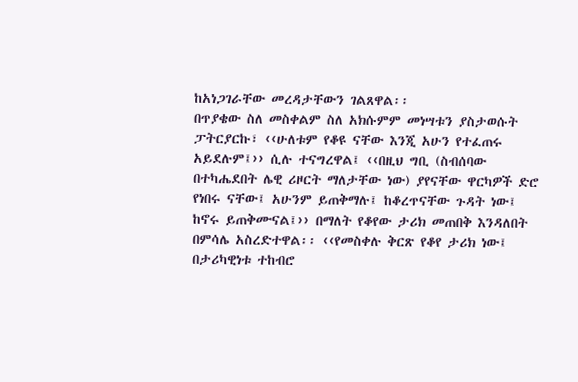ከአነጋገራቸው መረዳታቸውን ገልጸዋል፡፡
በጥያቄው ስለ መስቀልም ስለ አክሱምም መነሣቱን ያስታወሱት ፓትርያርኩ፣ ‹‹ሁለቱም የቆዩ ናቸው እንጂ አሁን የተፈጠሩ አይደሉም፤›› ሲሉ ተናግረዋል፤ ‹‹በዚህ ግቢ (ስብሰባው በተካሔደበት ሌዊ ሪዞርት ማለታቸው ነው) ያየናቸው ዋርካዎች ድሮ የነበሩ ናቸው፤ አሁንም ይጠቅማሉ፤ ከቆረጥናቸው ጉዳት ነው፤ ከኖሩ ይጠቅሙናል፤›› በማለት የቆየው ታሪክ መጠበቅ እንዳለበት በምሳሌ አስረድተዋል፡፡ ‹‹የመስቀሉ ቅርጽ የቆየ ታሪክ ነው፤ በታሪካዊነቱ ተከብሮ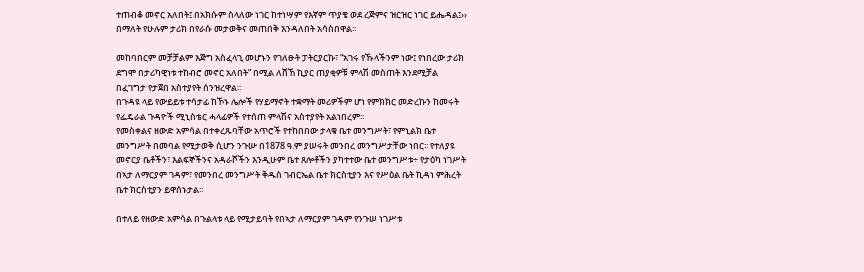ተጠብቆ መኖር አለበት፤ በአክሱም ስላለው ነገር ከተነሣም የእኛም ጥያቄ ወደ ረጅምና ዝርዝር ነገር ይሔዳል፤›› በማለት የሁሉም ታሪክ በየራሱ መታወቅና መጠበቅ እንዳለበት አሳስበዋል፡፡

መከባበርም መቻቻልም እጅግ አስፈላጊ መሆኑን የገለፁት ፓትርያርኩ፣ “አገሩ የኹላችንም ነው፤ የነበረው ታሪክ ደግሞ በታሪካዊነቱ ተከብሮ መኖር አለበት” በሚል ለሸኸ ኪያር ጠያቂዎቹ ምላሽ መስጠት እንደሚቻል በፈገግታ የታጀበ አስተያየት ሰንዝረዋል፡፡
በጉዳዩ ላይ የውይይቱ ተሳታፊ ከኾኑ ሌሎች የሃይማኖት ተቋማት መሪዎችም ሆነ የምክክር መድረኩን ከመሩት የፌዴራል ጉዳዮች ሚኒስቴር ሓላፊዎች የተሰጠ ምላሽና አስተያየት አልነበረም፡፡
የመስቀልና ዘውድ አምሳል በተቀረጹባቸው አጥሮች የተከበበው ታላቁ ቤተ መንግሥት፣ የምኒልክ ቤተ መንግሥት በመባል የሚታወቅ ሲሆን ንጉሡ በ1878 ዓ.ም ያሠሩት መንበረ መንግሥታቸው ነበር፡፡ የተለያዩ መኖርያ ቤቶችን፣ እልፍኞችንና አዳራሾችን እንዲሁም ቤተ ጸሎቶችን ያካተተው ቤተ መንግሥቱ÷ የታዕካ ነገሥት በኣታ ለማርያም ገዳም፣ የመንበረ መንግሥት ቅዱስ ገብርኤል ቤተ ክርስቲያን እና የሥዕል ቤት ኪዳነ ምሕረት ቤተ ክርስቲያን ይዋሰኑታል፡፡

በተለይ የዘውድ አምሳል በጉልላቱ ላይ የሚታይባት የበኣታ ለማርያም ገዳም የንጉሠ ነገሥቱ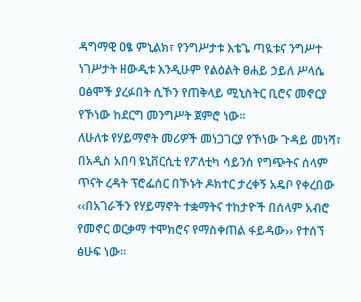ዳግማዊ ዐፄ ምኒልክ፣ የንግሥታቱ እቴጌ ጣዪቱና ንግሥተ ነገሥታት ዘውዲቱ እንዲሁም የልዕልት ፀሐይ ኃይለ ሥላሴ ዐፅሞች ያረፉበት ሲኾን የጠቅላይ ሚኒስትር ቢሮና መኖርያ የኾነው ከደርግ መንግሥት ጀምሮ ነው፡፡
ለሁለቱ የሃይማኖት መሪዎች መነጋገርያ የኾነው ጉዳይ መነሻ፣ በአዲስ አበባ ዩኒቨርሲቲ የፖለቲካ ሳይንስ የግጭትና ሰላም ጥናት ረዳት ፕሮፌሰር በኾኑት ዶክተር ታረቀኝ አዴቦ የቀረበው ‹‹በአገራችን የሃይማኖት ተቋማትና ተከታዮች በሰላም አብሮ የመኖር ወርቃማ ተሞክሮና የማስቀጠል ፋይዳው›› የተሰኘ ፅሁፍ ነው፡፡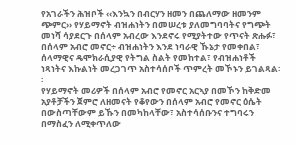የአገራችን ሕዝቦች ‹‹እንኳን በብርሃን ዘመን በጨለማው ዘመንም ጭምር›› የሃይማኖት ብዝሐነትን በመሠረቱ ያለመግባባትና የግጭት መነሻ ሳያደርጉ በሰላም አብረው እንደኖሩ የሚያትተው የጥናት ጽሑፉ፣ በሰላም አብሮ መኖር÷ ብዝሐነትን እንደ ነባራዊ ኹኔታ የመቀበል፣ ሰላማዊና ዴሞክራሲያዊ የትግል ስልት የመከተል፣ የብዝሐነቶች ነጻነትና እኩልነት መረጋገጥ አስተሳሰቦች ጥምረት መኾኑን ይገልጻል፡፡
የሃይማኖት መሪዎች በሰላም አብሮ የመኖር አርኣያ በመኾን ከቅድመ አያቶቻችን ጀምሮ ለዘመናት የቆየውን በሰላም አብሮ የመኖር ዕሴት በውስጣቸውም ይኹን በመካከላቸው፣ አስተሳሰቡንና ተግባሩን በማስፈን ለሚቀጥለው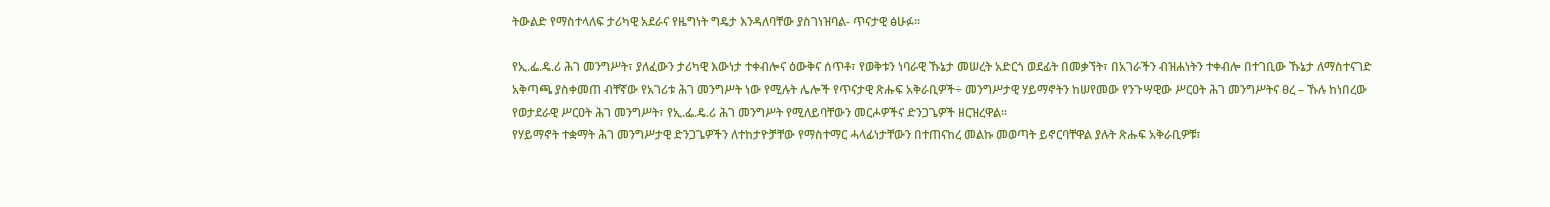ትውልድ የማስተላለፍ ታሪካዊ አደራና የዜግነት ግዴታ እንዳለባቸው ያስገነዝባል- ጥናታዊ ፅሁፉ፡፡

የኢ.ፌ.ዴ.ሪ ሕገ መንግሥት፣ ያለፈውን ታሪካዊ እውነታ ተቀብሎና ዕውቅና ሰጥቶ፣ የወቅቱን ነባራዊ ኹኔታ መሠረት አድርጎ ወደፊት በመቃኘት፣ በአገራችን ብዝሐነትን ተቀብሎ በተገቢው ኹኔታ ለማስተናገድ አቅጣጫ ያስቀመጠ ብቸኛው የአገሪቱ ሕገ መንግሥት ነው የሚሉት ሌሎች የጥናታዊ ጽሑፍ አቅራቢዎች÷ መንግሥታዊ ሃይማኖትን ከሠየመው የንጉሣዊው ሥርዐት ሕገ መንግሥትና ፀረ – ኹሉ ከነበረው የወታደራዊ ሥርዐት ሕገ መንግሥት፣ የኢ.ፌ.ዴ.ሪ ሕገ መንግሥት የሚለይባቸውን መርሖዎችና ድንጋጌዎች ዘርዝረዋል፡፡
የሃይማኖት ተቋማት ሕገ መንግሥታዊ ድንጋጌዎችን ለተከታዮቻቸው የማስተማር ሓላፊነታቸውን በተጠናከረ መልኩ መወጣት ይኖርባቸዋል ያሉት ጽሑፍ አቅራቢዎቹ፣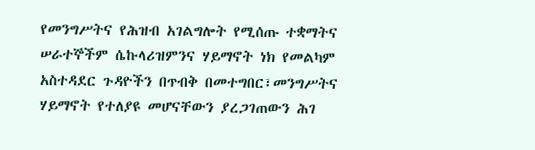የመንግሥትና የሕዝብ አገልግሎት የሚሰጡ ተቋማትና ሠራተኞችም ሴኩላሪዝምንና ሃይማኖት ነክ የመልካም አስተዳደር ጉዳዮችን በጥብቅ በመተግበር፣መንግሥትና ሃይማኖት የተለያዩ መሆናቸውን ያረጋገጠውን ሕገ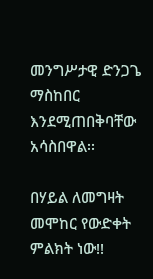መንግሥታዊ ድንጋጌ ማስከበር እንደሚጠበቅባቸው አሳስበዋል፡፡

በሃይል ለመግዛት መሞከር የውድቀት ምልክት ነው!!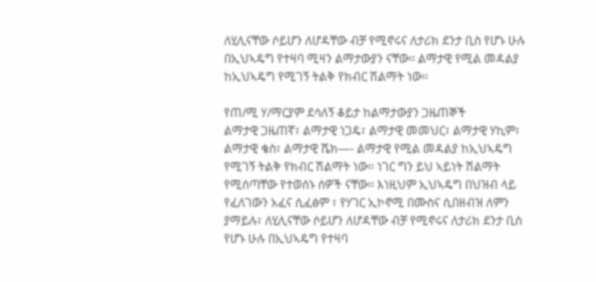ለሂሊናቸው ሶይሆን ለሆዳቸው ብቻ የሚኖሩና ለታሪክ ደንታ ቢስ የሆኑ ሁሉ በኢህኣዴግ የተዛባ ሚዛን ልማታውያን ናቸው፡፡ ልማታዊ የሚል መዳልያ ከኢህኣዴግ የሚገኝ ትልቅ የክብር ሽልማት ነው፡፡

የጠ/ሚ ሃ/ማርያም ደሳለኝ ቆይታ ከልማታውያን ጋዜጠኞች
ልማታዊ ጋዜጠኛ፣ ልማታዊ ነጋዴ፣ ልማታዊ መመህር፣ ልማታዊ ሃኪም፣ ልማታዊ ቄስ፣ ልማታዊ ሼክ—- ልማታዊ የሚል መዳልያ ከኢህኣዴግ የሚገኝ ትልቅ የክብር ሽልማት ነው፡፡ ነገር ግን ይህ ኣይነት ሽልማት የሚሰጣቸው የተወሰኑ ሰዎች ናቸው፡፡ እነዚህም ኢህኣዴግ በህዝብ ላይ የፈለገውን አፈና ሲፈፅም ፣ የሃገር ኢኮኖሚ በሙስና ሲበዘብዝ ለምን ያማይሉ፣ ለሂሊናቸው ሶይሆን ለሆዳቸው ብቻ የሚኖሩና ለታሪክ ደንታ ቢስ የሆኑ ሁሉ በኢህኣዴግ የተዛባ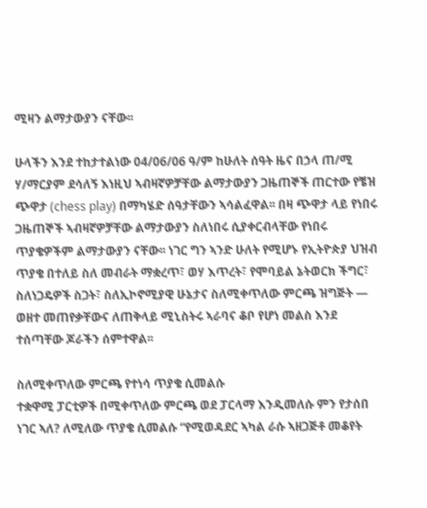ሚዛን ልማታውያን ናቸው፡፡

ሁላችን እንደ ተከታተልነው 04/06/06 ዓ/ም ከሁለት ሰዓት ዜና በኃላ ጠ/ሚ ሃ/ማርያም ደሳለኝ እነዚህ ኣብዛኛዎቻቸው ልማታውያን ጋዜጠኞች ጠርተው የቼዝ ጭዋታ (chess play) በማካሄድ ሰዓታቸውን ኣሳልፈዋል፡፡ በዛ ጭዋታ ላይ የነበሩ ጋዜጠኞች ኣብዛኛዎቻቸው ልማታውያን ስለነበሩ ሲያቀርብላቸው የነበሩ ጥያቄዎችም ልማታውያን ናቸው፡፡ ነገር ግን ኣንድ ሁለት የሚሆኑ የኢትዮጵያ ህዝብ ጥያቄ በተለይ ስለ መብራት ማቋረጥ፣ ወሃ እጥረት፣ የሞባይል ኔትወርክ ችግር፣ ስለነጋዴዎች ስጋት፣ ስለኢኮኖሚያዊ ሁኔታና ስለሚቀጥለው ምርጫ ዝግጅት — ወዘተ መጠየቃቸውና ለጠቅላይ ሚኒስትሩ ኣራባና ቆቦ የሆነ መልስ እንደ ተሰጣቸው ጆራችን ሰምተዋል፡፡

ስለሚቀጥለው ምርጫ የተነሳ ጥያቄ ሲመልሱ
ተቋዋሚ ፓርቲዎች በሚቀጥለው ምርጫ ወደ ፓርላማ እንዲመለሱ ምን የታሰበ ነገር ኣለ? ለሚለው ጥያቄ ሲመልሱ “የሚወዳደር ኣካል ራሱ ኣዘጋጅቶ መቆየት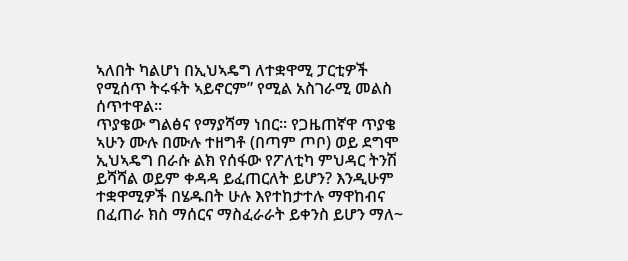ኣለበት ካልሆነ በኢህኣዴግ ለተቋዋሚ ፓርቲዎች የሚሰጥ ትሩፋት ኣይኖርም” የሚል አስገራሚ መልስ ሰጥተዋል፡፡
ጥያቄው ግልፅና የማያሻማ ነበር፡፡ የጋዜጠኛዋ ጥያቄ ኣሁን ሙሉ በሙሉ ተዘግቶ (በጣም ጦቦ) ወይ ደግሞ ኢህኣዴግ በራሱ ልክ የሰፋው የፖለቲካ ምህዳር ትንሽ ይሻሻል ወይም ቀዳዳ ይፈጠርለት ይሆን? እንዲሁም ተቋዋሚዎች በሄዱበት ሁሉ እየተከታተሉ ማዋከብና በፈጠራ ክስ ማሰርና ማስፈራራት ይቀንስ ይሆን ማለ~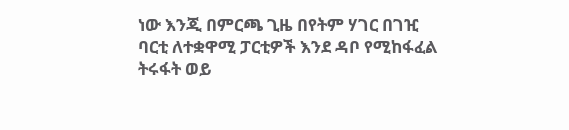ነው እንጂ በምርጫ ጊዜ በየትም ሃገር በገዢ ባርቲ ለተቋዋሚ ፓርቲዎች እንደ ዳቦ የሚከፋፈል ትሩፋት ወይ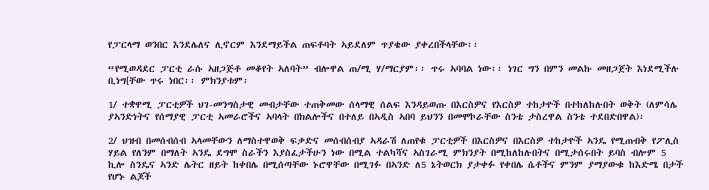የፓርላማ ወንበር እንደሌለና ሊኖርም እንደማይችል ጠፍቶባት ኣይደለም ጥያቄው ያቀረበችላቸው፡፡

“የሚወዳደር ፓርቲ ራሱ ኣዘጋጅቶ መቆየት ኣለባት” ብሎዋል ጠ/ሚ ሃ/ማርያም፡፡ ጥሩ ኣባባል ነው፡፡ ነገር ግን በምን መልኩ መዘጋጀት እነደሚችሉ ቢነግ[ቸው ጥሩ ነበር፡፡ ምክንያቱም፡

1/ ተቋዋሚ ፓርቲዎች ህገ-መንግስታዊ መብታቸው ተጠቅመው ሰላማዊ ሰልፍ እንዳይወጡ በእርስዎና የእርስዎ ተከታዮች በተከለከሉበት ወቅት (ለምሳሌ ያኣንድነትና የሰማያዊ ፓርቲ ኣመራሮችና ኣባላት በክልሎችና በተለይ በኣዲስ ኣበባ ይህንን በመሞኮራቸው ስንቴ ታስረዋል ስንቴ ተደበድበዋል)፡

2/ ህዝብ በመሰብሰብ ኣላመቸውን ለማስተዋወቅ ፍቃድና መሰብሰብያ ኣዳራሽ ለጠየቁ ፓርቲዎች በእርስዎና በእርስዎ ተከታዮች ኣንዴ የሚጠብቅ የፖሊስ ሃይል የለንም በማለት ኣንዴ ደግሞ ስራችን እያስፈታችሁን ነው በሚል ተልካሻና ኣስገራሚ ምክንያት በሚከለከሉበትና በሚታሰሩበት ይባስ ብሎም 5 ኪሎ ስንዴና ኣንድ ሌትር ዘይት ከቀበሌ በሚሰጣቸው ኑሮዋቸው በሚገፉ በኣንድ ለ5 ኔትወርክ ያታቀፉ የቀበሌ ሴቶችና ምንም ያማያውቁ ከእድሜ በታች የሆኑ ልጆች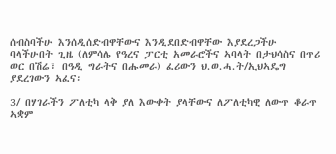ሰብስባችሁ እንሰዲሰድብዋቸውና እንዲደበድብዋቸው እያደረጋችሁ ባላችሁበት ጊዜ (ለምሳሌ የዓረና ፓርቲ አመራሮችና ኣባላት በታህሳስና በጥሪ ወር በሽሬ፣ በዓዲ ግራትና በሑመራ) ፈሪውን ህ.ወ.ሓ.ት/ኢህኣዴግ ያደረገውን ኣፈና፡

3/ በሃገራችን ፖለቲካ ላቅ ያለ እውቀት ያላቸውና ለፖለቲካዊ ለውጥ ቆራጥ ኣቋም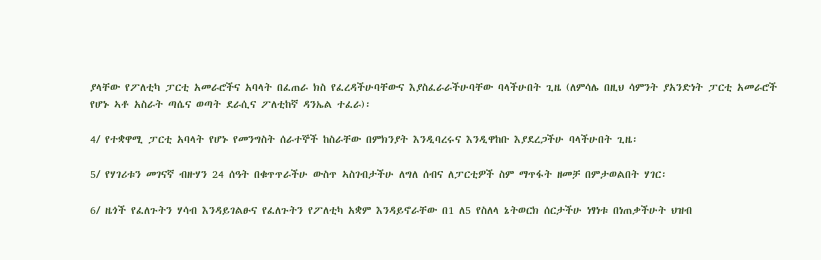ያላቸው የፖለቲካ ፓርቲ አመራሮችና አባላት በፈጠራ ክስ የፈረዳችሁባቸውና እያስፈራራችሁባቸው ባላችሁበት ጊዜ (ለምሳሌ በዚህ ሳምንት ያአንድነት ፓርቲ አመራሮች የሆኑ ኣቶ አስራት ጣሴና ወጣት ደራሲና ፖለቲከኛ ዳንኤል ተፈራ)፡

4/ የተቋዋሚ ፓርቲ አባላት የሆኑ የመንግስት ሰራተኞች ከስራቸው በምክንያት እንዲባረሩና እንዲዋከቡ እያደረጋችሁ ባላችሁበት ጊዜ፡

5/ የሃገሪቱን መገናኛ ብዙሃን 24 ሰዓት በቁጥጥራችሁ ውስጥ ኣስገብታችሁ ለግለ ሰብና ለፓርቲዎች ስም ማጥፋት ዘመቻ በምታወልበት ሃገር፡

6/ ዜጎች የፈለጉትን ሃሳብ እንዳይገልፁና የፈለጉትን የፖለቲካ አቋም እንዳይኖራቸው በ1 ለ5 የስለላ ኔትወርክ ሰርታችሁ ነፃነቱ በነጠቃችሁት ህዝብ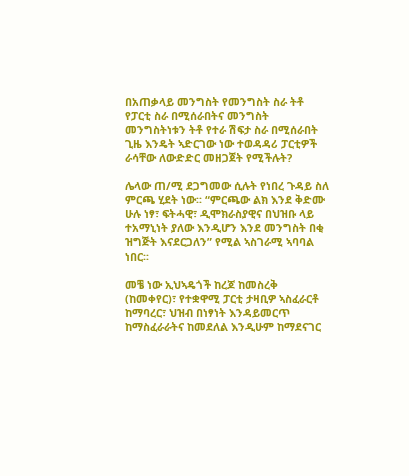በአጠቃላይ መንግስት የመንግስት ስራ ትቶ የፓርቲ ስራ በሚሰራበትና መንግስት መንግስትነቱን ትቶ የተራ ሽፍታ ስራ በሚሰራበት ጊዜ እንዴት ኣድርገው ነው ተወዳዳሪ ፓርቲዎች ራሳቸው ለውድድር መዘጋጀት የሚችሉት?

ሌላው ጠ/ሚ ደጋግመው ሲሉት የነበረ ጉዳይ ስለ ምርጫ ሂደት ነው፡፡ “ምርጫው ልክ እንደ ቅድሙ ሁሉ ነፃ፣ ፍትሓዊ፣ ዲሞክራስያዊና በህዝቡ ላይ ተአማኒነት ያለው እንዲሆን እንደ መንግስት በቂ ዝግጅት እናደርጋለን” የሚል ኣስገራሚ ኣባባል ነበር፡፡

መቼ ነው ኢህኣዴጎች ከረጆ ከመስረቅ (ከመቀየር)፣ የተቋዋሚ ፓርቲ ታዛቢዎ ኣስፈራርቶ ከማባረር፣ ህዝብ በነፃነት እንዳይመርጥ ከማስፈራራትና ከመደለል እንዲሁም ከማደናገር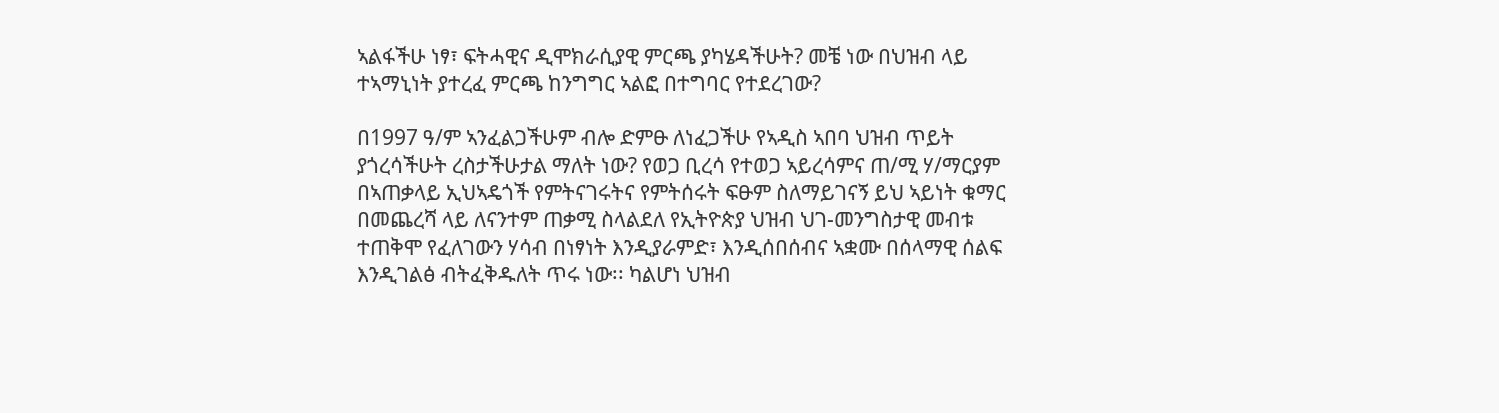ኣልፋችሁ ነፃ፣ ፍትሓዊና ዲሞክራሲያዊ ምርጫ ያካሄዳችሁት? መቼ ነው በህዝብ ላይ ተኣማኒነት ያተረፈ ምርጫ ከንግግር ኣልፎ በተግባር የተደረገው?

በ1997 ዓ/ም ኣንፈልጋችሁም ብሎ ድምፁ ለነፈጋችሁ የኣዲስ ኣበባ ህዝብ ጥይት ያጎረሳችሁት ረስታችሁታል ማለት ነው? የወጋ ቢረሳ የተወጋ ኣይረሳምና ጠ/ሚ ሃ/ማርያም በኣጠቃላይ ኢህኣዴጎች የምትናገሩትና የምትሰሩት ፍፁም ስለማይገናኝ ይህ ኣይነት ቁማር በመጨረሻ ላይ ለናንተም ጠቃሚ ስላልደለ የኢትዮጵያ ህዝብ ህገ-መንግስታዊ መብቱ ተጠቅሞ የፈለገውን ሃሳብ በነፃነት እንዲያራምድ፣ እንዲሰበሰብና ኣቋሙ በሰላማዊ ሰልፍ እንዲገልፅ ብትፈቅዱለት ጥሩ ነው፡፡ ካልሆነ ህዝብ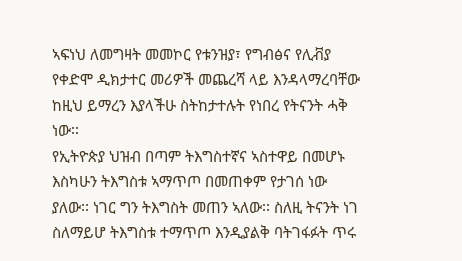ኣፍነህ ለመግዛት መመኮር የቱንዝያ፣ የግብፅና የሊቭያ የቀድሞ ዲክታተር መሪዎች መጨረሻ ላይ እንዳላማረባቸው ከዚህ ይማረን እያላችሁ ስትከታተሉት የነበረ የትናንት ሓቅ ነው፡፡
የኢትዮጵያ ህዝብ በጣም ትእግስተኛና ኣስተዋይ በመሆኑ እስካሁን ትእግስቱ ኣማጥጦ በመጠቀም የታገሰ ነው ያለው፡፡ ነገር ግን ትእግስት መጠን ኣለው፡፡ ስለዚ ትናንት ነገ ስለማይሆ ትእግስቱ ተማጥጦ እንዲያልቅ ባትገፋፉት ጥሩ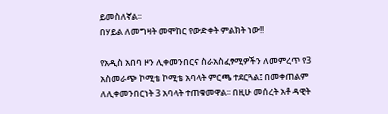ይመስለኛል፡፡
በሃይል ለመግዛት መሞከር የውድቀት ምልክት ነው!!

የአዲስ አበባ ዞን ሊቀመንበርና ስራአስፈፃሚዎችን ለመምረጥ የ3 አስመራጭ ኮሚቴ ኮሚቴ አባላት ምርጫ ተደርጓል፤ በመቀጠልም ለሊቀመንበርነት 3 አባላት ተጠቁመዋል፡፡ በዚሁ መሰረት አቶ ዳዊት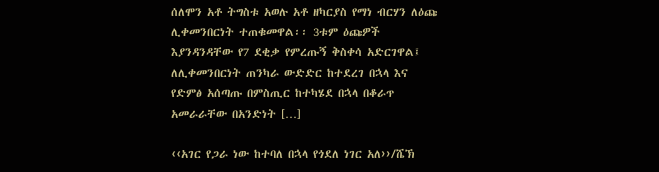ሰለሞን አቶ ትግስቱ አወሉ አቶ ዘካርያስ የማነ ብርሃን ለዕጩ ሊቀመንበርነት ተጠቁመዋል፡፡ 3ቱም ዕጩዎች እያንዳንዳቸው የ7 ደቂቃ የምረጡኝ ቅስቀሳ አድርገዋል፤ ለሊቀመንበርነት ጠንካራ ውድድር ከተደረገ በኋላ እና የድምፅ አሰጣጡ በምስጢር ከተካሄደ በኋላ በቆራጥ አመራራቸው በአንድነት […]

‹‹አገር የጋራ ነው ከተባለ በኋላ የጎደለ ነገር አለ››/ሼኽ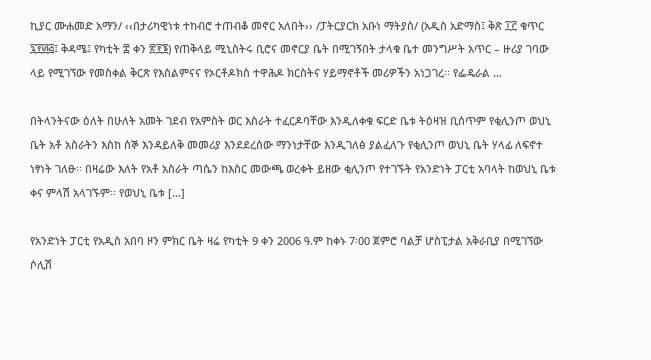ኪያር ሙሐመድ አማን/ ‹‹በታሪካዊነቱ ተከብሮ ተጠብቆ መኖር አለበት›› /ፓትርያርክ አቡነ ማትያስ/ (አዲስ አድማስ፤ ቅጽ ፲፫ ቁጥር ፯፻፴፭፤ ቅዳሜ፤ የካቲት ፰ ቀን ፳፻፮) የጠቅላይ ሚኒስትሩ ቢሮና መኖርያ ቤት በሚገኝበት ታላቁ ቤተ መንግሥት አጥር – ዙሪያ ገባው ላይ የሚገኘው የመስቀል ቅርጽ የእስልምናና የኦርቶዶክስ ተዋሕዶ ክርስትና ሃይማኖቶች መሪዎችን አነጋገረ፡፡ የፌዴራል …

በትላንትናው ዕለት በሁለት አመት ገደብ የአምስት ወር እስራት ተፈርዶባቸው እንዲለቀቁ ፍርድ ቤቱ ትዕዛዝ ቢሰጥም የቂሊንጦ ወህኒ ቤት አቶ አስራትን እስከ ሰኞ እንዳይለቅ መመሪያ እንደደረሰው ማንነታቸው እንዲገለፅ ያልፈለጉ የቂሊንጦ ወህኒ ቤት ሃላፊ ለፍኖተ ነፃነት ገለፁ፡፡ በዛሬው እለት የአቶ አስራት ጣሴን ከእስር መውጫ ወረቀት ይዘው ቂሊንጦ የተገኙት የአንድነት ፓርቲ አባላት ከወህኒ ቤቱ ቀና ምላሽ አላገኙም፡፡ የወህኒ ቤቱ […]

የአንድነት ፓርቲ የአዲስ አበባ ዞን ምክር ቤት ዛሬ የካቲት 9 ቀን 2006 ዓ.ም ከቀኑ 7፡00 ጀምሮ ባልቻ ሆስፒታል አቅራቢያ በሚገኘው ሶሊሽ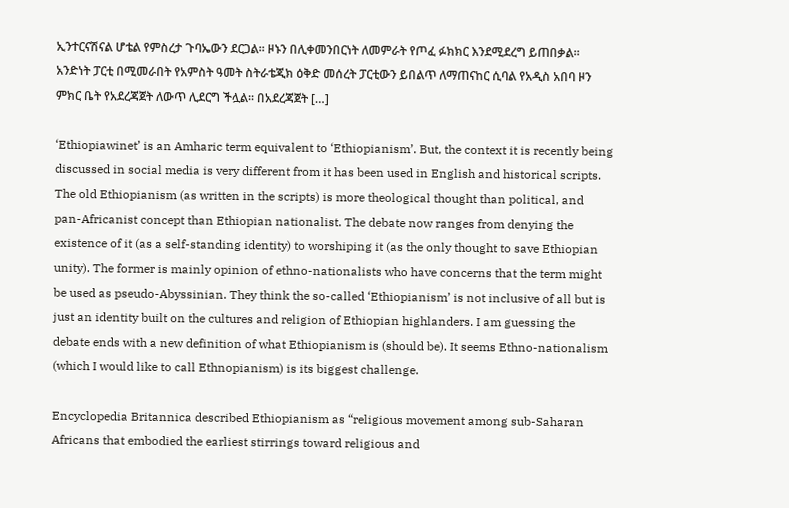ኢንተርናሽናል ሆቴል የምስረታ ጉባኤውን ደርጋል፡፡ ዞኑን በሊቀመንበርነት ለመምራት የጦፈ ፉክክር እንደሚደረግ ይጠበቃል፡፡ አንድነት ፓርቲ በሚመራበት የአምስት ዓመት ስትራቴጂክ ዕቅድ መሰረት ፓርቲውን ይበልጥ ለማጠናከር ሲባል የአዲስ አበባ ዞን ምክር ቤት የአደረጃጀት ለውጥ ሊደርግ ችሏል፡፡ በአደረጃጀት […]

‘Ethiopiawinet’ is an Amharic term equivalent to ‘Ethiopianism’. But, the context it is recently being discussed in social media is very different from it has been used in English and historical scripts. The old Ethiopianism (as written in the scripts) is more theological thought than political, and pan-Africanist concept than Ethiopian nationalist. The debate now ranges from denying the existence of it (as a self-standing identity) to worshiping it (as the only thought to save Ethiopian unity). The former is mainly opinion of ethno-nationalists who have concerns that the term might be used as pseudo-Abyssinian. They think the so-called ‘Ethiopianism’ is not inclusive of all but is just an identity built on the cultures and religion of Ethiopian highlanders. I am guessing the debate ends with a new definition of what Ethiopianism is (should be). It seems Ethno-nationalism (which I would like to call Ethnopianism) is its biggest challenge.

Encyclopedia Britannica described Ethiopianism as “religious movement among sub-Saharan Africans that embodied the earliest stirrings toward religious and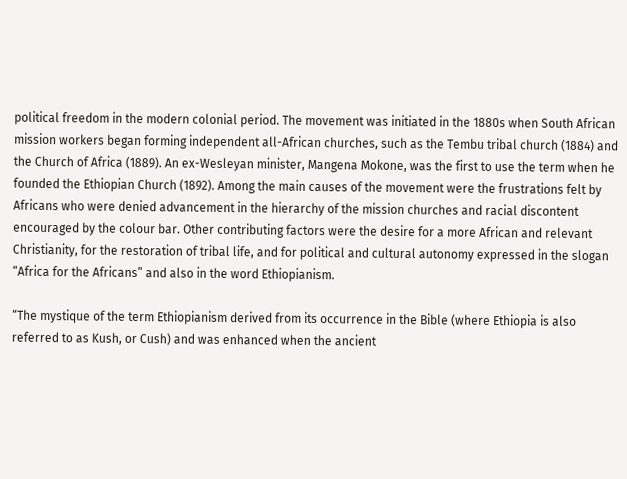political freedom in the modern colonial period. The movement was initiated in the 1880s when South African mission workers began forming independent all-African churches, such as the Tembu tribal church (1884) and the Church of Africa (1889). An ex-Wesleyan minister, Mangena Mokone, was the first to use the term when he founded the Ethiopian Church (1892). Among the main causes of the movement were the frustrations felt by Africans who were denied advancement in the hierarchy of the mission churches and racial discontent encouraged by the colour bar. Other contributing factors were the desire for a more African and relevant Christianity, for the restoration of tribal life, and for political and cultural autonomy expressed in the slogan “Africa for the Africans” and also in the word Ethiopianism.

“The mystique of the term Ethiopianism derived from its occurrence in the Bible (where Ethiopia is also referred to as Kush, or Cush) and was enhanced when the ancient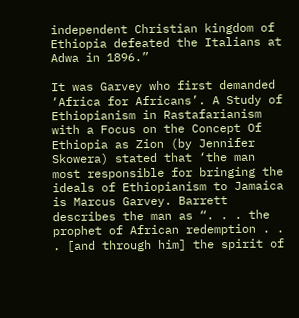independent Christian kingdom of Ethiopia defeated the Italians at Adwa in 1896.”

It was Garvey who first demanded ‘Africa for Africans’. A Study of Ethiopianism in Rastafarianism with a Focus on the Concept Of Ethiopia as Zion (by Jennifer Skowera) stated that ‘the man most responsible for bringing the ideals of Ethiopianism to Jamaica is Marcus Garvey. Barrett describes the man as “. . . the prophet of African redemption . . . [and through him] the spirit of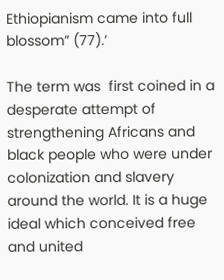Ethiopianism came into full blossom” (77).’

The term was  first coined in a desperate attempt of strengthening Africans and black people who were under colonization and slavery around the world. It is a huge ideal which conceived free and united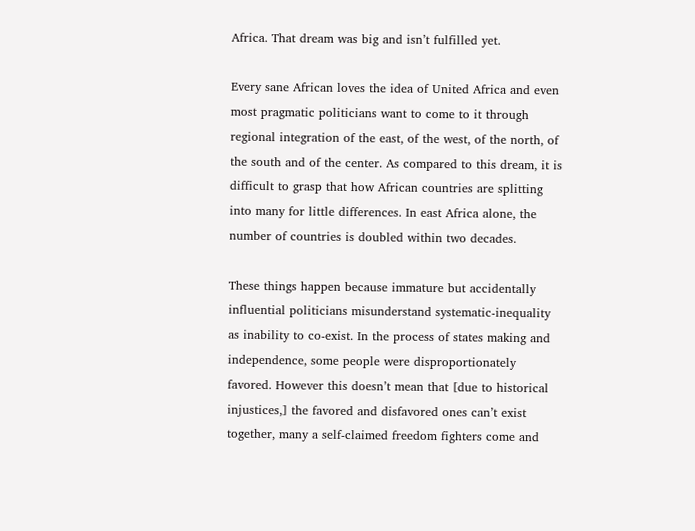Africa. That dream was big and isn’t fulfilled yet.

Every sane African loves the idea of United Africa and even most pragmatic politicians want to come to it through regional integration of the east, of the west, of the north, of the south and of the center. As compared to this dream, it is difficult to grasp that how African countries are splitting into many for little differences. In east Africa alone, the number of countries is doubled within two decades.

These things happen because immature but accidentally influential politicians misunderstand systematic-inequality as inability to co-exist. In the process of states making and independence, some people were disproportionately favored. However this doesn’t mean that [due to historical injustices,] the favored and disfavored ones can’t exist together, many a self-claimed freedom fighters come and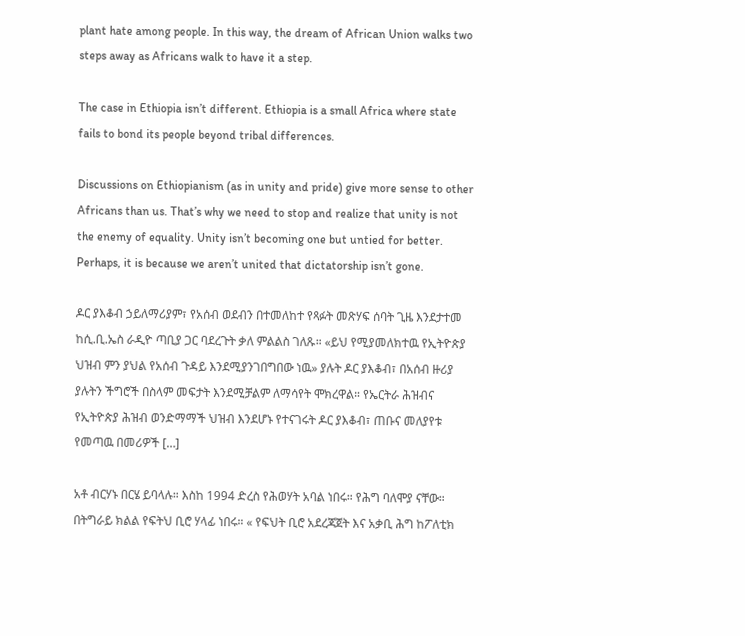plant hate among people. In this way, the dream of African Union walks two steps away as Africans walk to have it a step.

The case in Ethiopia isn’t different. Ethiopia is a small Africa where state fails to bond its people beyond tribal differences.

Discussions on Ethiopianism (as in unity and pride) give more sense to other Africans than us. That’s why we need to stop and realize that unity is not the enemy of equality. Unity isn’t becoming one but untied for better. Perhaps, it is because we aren’t united that dictatorship isn’t gone.

ዶር ያእቆብ ኃይለማሪያም፣ የአሰብ ወደብን በተመለከተ የጻፉት መጽሃፍ ሰባት ጊዜ እንደታተመ ከሲ.ቢ.ኤስ ራዲዮ ጣቢያ ጋር ባደረጉት ቃለ ምልልስ ገለጹ። «ይህ የሚያመለክተዉ የኢትዮጵያ ህዝብ ምን ያህል የአሰብ ጉዳይ እንደሚያንገበግበው ነዉ» ያሉት ዶር ያእቆብ፣ በአሰብ ዙሪያ ያሉትን ችግሮች በስላም መፍታት እንደሚቻልም ለማሳየት ሞክረዋል። የኤርትራ ሕዝብና የኢትዮጵያ ሕዝብ ወንድማማች ህዝብ እንደሆኑ የተናገሩት ዶር ያእቆብ፣ ጠቡና መለያየቱ የመጣዉ በመሪዎች […]

አቶ ብርሃኑ በርሄ ይባላሉ። እስከ 1994 ድረስ የሕወሃት አባል ነበሩ። የሕግ ባለሞያ ናቸው። በትግራይ ክልል የፍትህ ቢሮ ሃላፊ ነበሩ። « የፍህት ቢሮ አደረጃጀት እና አቃቢ ሕግ ከፖለቲክ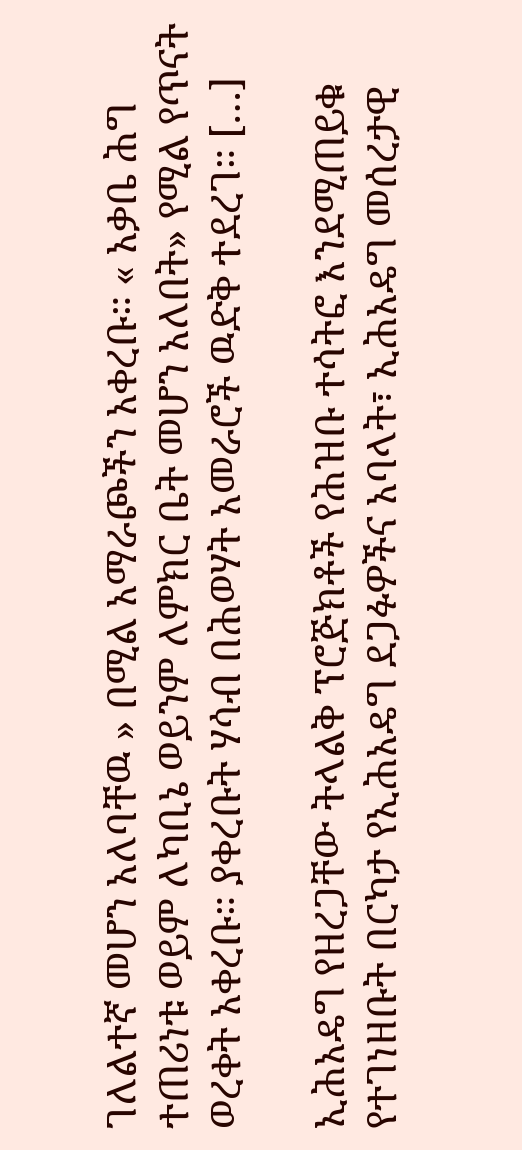ገለልተኛ መሆን አለባቸዉ » በሚል አማራጮችን አቀረቡ። « አቃቤ ሕግ ተጠሪነቱ ወይም ለካቢኔ ወይንም ለምክር ቤት መሆን አለበት» የሚል የጥናት ወረቀት አቀረቡ። ያቀረቡት ሃሳብ በሕወሃት አመራሮች ዉድቅ ተደረገ። […]

ኢሕአዴግ የዘረጋቸው ትላልቅ ፕሮጅክቶች የሕዝቡ ተሳትፎ እንደሚጠይቁ የተገነዘቡት በርካታ የኢሕአዴግ ደጋፉዎችና አባላት፣ ኢሕአዴግ መሰረታዊ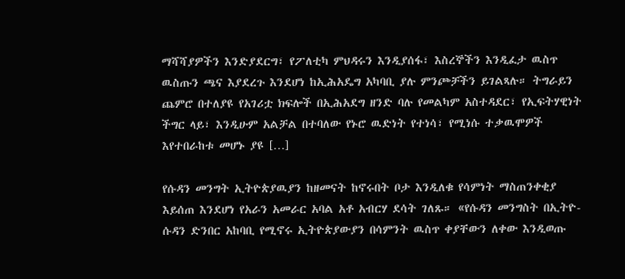ማሻሻያዎችን እንድያደርግ፣ የፖለቲካ ምህዳሩን እንዲያሰፋ፣ እስረኞችን እንዲፈታ ዉስጥ ዉስጡን ጫና እያደረጉ እንደሆነ ከኢሕአዴግ አካባቢ ያሉ ምንጮቻችን ይገልጻሉ። ትግራይን ጨምሮ በተለያዩ የአገሪቷ ክፍሎች በኢሕአደግ ዘንድ ባሉ የመልካም አስተዳደር፣ የኢፍትሃዊነት ችግር ላይ፣ እንዲሁም አልቻል በተባለው የኑሮ ዉድነት የተነሳ፣ የሚነሱ ተቃዉሞዎች እየተበራከቱ መሆኑ ያዩ […]

የሱዳን መንግት ኢትዮጵያዉያን ከዘመናት ከኖሩበት ቦታ እንዲለቁ የሳምነት ማስጠንቀቂያ እይሰጠ እንደሆነ የአራን አመራር አባል አቶ አብርሃ ደሳት ገለጹ። «የሱዳን መንግስት በኢትዮ-ሱዳን ድንበር አከባቢ የሚኖሩ ኢትዮጵያውያን በሳምንት ዉስጥ ቀያቸውን ለቀው እንዲወጡ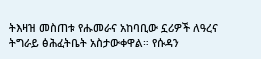ትእዛዝ መስጠቱ የሑመራና አከባቢው ኗሪዎች ለዓረና ትግራይ ፅሕፈትቤት አስታውቀዋል። የሱዳን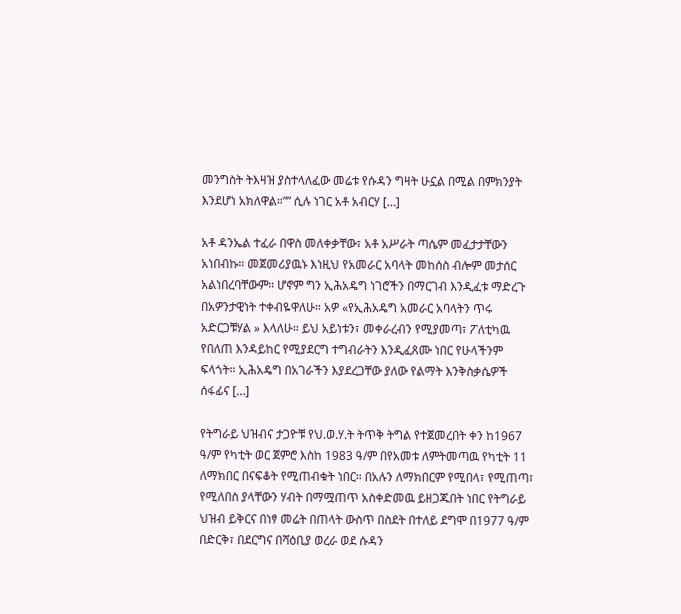መንግስት ትእዛዝ ያስተላለፈው መሬቱ የሱዳን ግዛት ሁኗል በሚል በምክንያት እንደሆነ አክለዋል።”” ሲሉ ነገር አቶ አብርሃ […]

አቶ ዳንኤል ተፈራ በዋስ መለቀቃቸው፣ አቶ አሥራት ጣሴም መፈታታቸውን አነበብኩ። መጀመሪያዉኑ እነዚህ የአመራር አባላት መከሰስ ብሎም መታሰር አልነበረባቸውም። ሆኖም ግን ኢሕአዴግ ነገሮችን በማርገብ እንዲፈቱ ማድረጉ በአዎንታዊነት ተቀብዬዋለሁ። አዎ «የኢሕአዴግ አመራር አባላትን ጥሩ አድርጋቹሃል » እላለሁ። ይህ አይነቱን፣ መቀራረብን የሚያመጣ፣ ፖለቲካዉ የበለጠ እንዳይከር የሚያደርግ ተግብራትን እንዲፈጸሙ ነበር የሁላችንም ፍላጎት። ኢሕአዴግ በአገራችን እያደረጋቸው ያለው የልማት እንቅስቃሴዎች ሰፋፊና […]

የትግራይ ህዝብና ታጋዮቹ የህ.ወ.ሃ.ት ትጥቅ ትግል የተጀመረበት ቀን ከ1967 ዓ/ም የካቲት ወር ጀምሮ እስከ 1983 ዓ/ም በየአመቱ ለምትመጣዉ የካቲት 11 ለማክበር በናፍቆት የሚጠብቁት ነበር። በአሉን ለማክበርም የሚበላ፣ የሚጠጣ፣ የሚለበስ ያላቸውን ሃብት በማሟጠጥ አስቀድመዉ ይዘጋጁበት ነበር የትግራይ ህዝብ ይቅርና በነፃ መሬት በጠላት ውስጥ በስደት በተለይ ደግሞ በ1977 ዓ/ም በድርቅ፣ በደርግና በሻዕቢያ ወረራ ወደ ሱዳን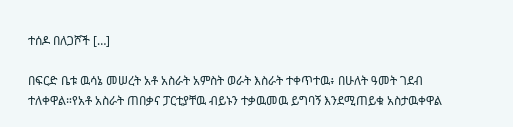ተሰዶ በለጋሾች […]

በፍርድ ቤቱ ዉሳኔ መሠረት አቶ አስራት አምስት ወራት እስራት ተቀጥተዉ፥ በሁለት ዓመት ገደብ ተለቀዋል።የአቶ አስራት ጠበቃና ፓርቲያቸዉ ብይኑን ተቃዉመዉ ይግባኝ እንደሚጠይቁ አስታዉቀዋል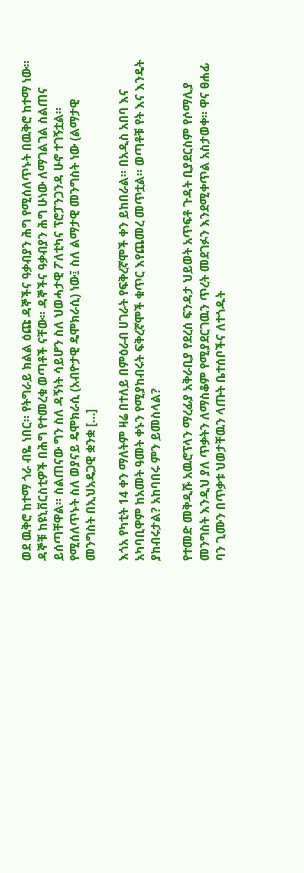ወደ ዉቅሮ ከተማ ጎራ ብዬ ነበር። የትግራይ ክልል ዕጩ ዳኞችና ዓቃብያን ሕግ የሚሰለጥኑት በዉቅሮ ከተማ ነው። ዳኞቹ ከዩኒቨርስቲዎች በሕግ የተመረቁ ወጣቶች ናቸው። ዳኞችና ዓቃብያን ሕግ ሁነው ለማገልገል ስልጠና ይሰጣቸዋል። ስልጠናው ግን ስለ ዳኝነት ሳይሆን ስለ ህወሓታዊ ፖለቲካና ፕሮፓንጋንዳ ሁኖ ተገኝቷል። የሚሰለጥኑት ስለ ወያናይ ዴሞክራሲ (አብዮታዊ ዴሞክራሲ) ነው፤ ስለ ልማታዊ መንግስት ነው (ልማታዊ መንግስት በኢህአዴጋዊ ቋንቋ […]

እጎአ የካቲት 14 ቀን ማለትም ዛሬ በተለይ በምዕራብ ሀገራት የፍቅረኛሞች ቀን ይከበራል። በአዲስ አበባ እና አካባቢዋም ከአመት ዓመት ቀኑን የሚያከብሩት ፍቅረኛሞች ቁጥር እየጨመረ መጥቷል። ወጣቶቹ የት እና እንዴት ያከብሩታል? አከባበሩ ምን ይመስላል?

የተመድ መቅዲሹ አዉሮፕላን ማረፊያ አቅራቢያ የደረሰ ፍንዳታ ህይወት አጥፍቶ ጉዳት ቢያደርስም የሶማሊያ መንግስት እንዲህ ያለ ጥቃትን ለማስቆም የሚያደርገዉን ጥረት መደገፉን እንደሚቀጥል አስታወቀ። ዋና ፀሐፊ ባን ጊሙን በጥቃቱ ህወታቸዉን ላጡት ቤተሰቦችና ለተጎዱት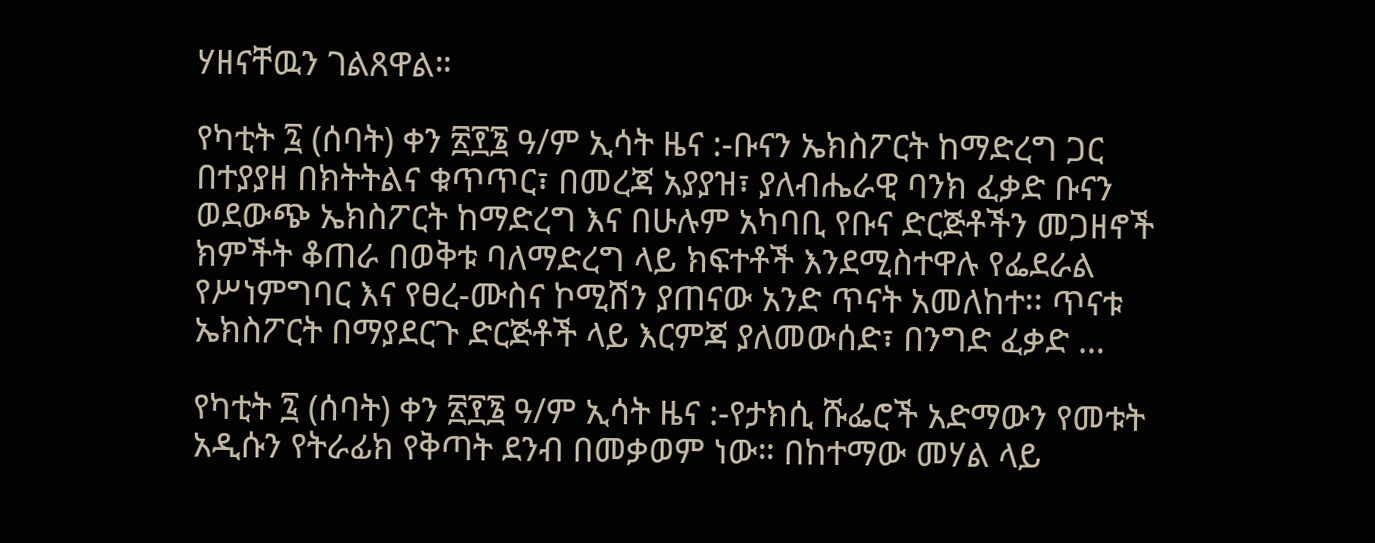ሃዘናቸዉን ገልጸዋል።

የካቲት ፯ (ሰባት) ቀን ፳፻፮ ዓ/ም ኢሳት ዜና :-ቡናን ኤክስፖርት ከማድረግ ጋር በተያያዘ በክትትልና ቁጥጥር፣ በመረጃ አያያዝ፣ ያለብሔራዊ ባንክ ፈቃድ ቡናን ወደውጭ ኤክስፖርት ከማድረግ እና በሁሉም አካባቢ የቡና ድርጅቶችን መጋዘኖች ክምችት ቆጠራ በወቅቱ ባለማድረግ ላይ ክፍተቶች እንደሚስተዋሉ የፌደራል የሥነምግባር እና የፀረ-ሙስና ኮሚሽን ያጠናው አንድ ጥናት አመለከተ፡፡ ጥናቱ  ኤክስፖርት በማያደርጉ ድርጅቶች ላይ እርምጃ ያለመውሰድ፣ በንግድ ፈቃድ …

የካቲት ፯ (ሰባት) ቀን ፳፻፮ ዓ/ም ኢሳት ዜና :-የታክሲ ሹፌሮች አድማውን የመቱት አዲሱን የትራፊክ የቅጣት ደንብ በመቃወም ነው። በከተማው መሃል ላይ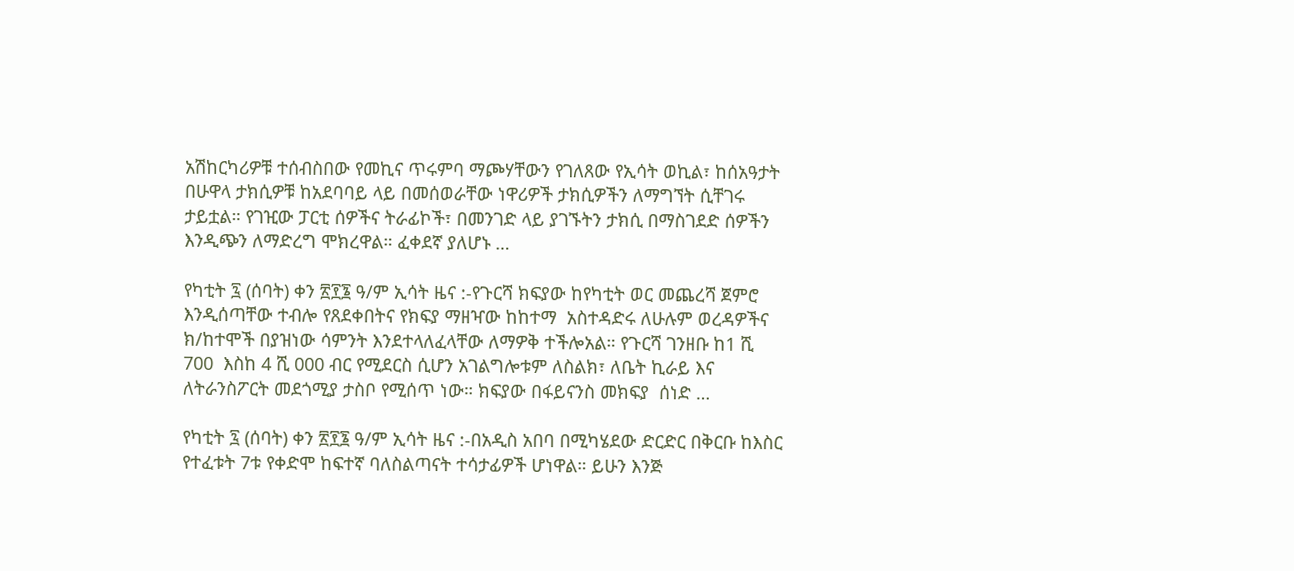አሽከርካሪዎቹ ተሰብስበው የመኪና ጥሩምባ ማጮሃቸውን የገለጸው የኢሳት ወኪል፣ ከሰአዓታት በሁዋላ ታክሲዎቹ ከአደባባይ ላይ በመሰወራቸው ነዋሪዎች ታክሲዎችን ለማግኘት ሲቸገሩ ታይቷል። የገዢው ፓርቲ ሰዎችና ትራፊኮች፣ በመንገድ ላይ ያገኙትን ታክሲ በማስገደድ ሰዎችን እንዲጭን ለማድረግ ሞክረዋል። ፈቀደኛ ያለሆኑ …

የካቲት ፯ (ሰባት) ቀን ፳፻፮ ዓ/ም ኢሳት ዜና :-የጉርሻ ክፍያው ከየካቲት ወር መጨረሻ ጀምሮ እንዲሰጣቸው ተብሎ የጸደቀበትና የክፍያ ማዘዣው ከከተማ  አስተዳድሩ ለሁሉም ወረዳዎችና ክ/ከተሞች በያዝነው ሳምንት እንደተላለፈላቸው ለማዎቅ ተችሎአል። የጉርሻ ገንዘቡ ከ1 ሺ 700  እስከ 4 ሺ 000 ብር የሚደርስ ሲሆን አገልግሎቱም ለስልክ፣ ለቤት ኪራይ እና ለትራንስፖርት መደጎሚያ ታስቦ የሚሰጥ ነው። ክፍያው በፋይናንስ መክፍያ  ሰነድ …

የካቲት ፯ (ሰባት) ቀን ፳፻፮ ዓ/ም ኢሳት ዜና :-በአዲስ አበባ በሚካሄደው ድርድር በቅርቡ ከእስር የተፈቱት 7ቱ የቀድሞ ከፍተኛ ባለስልጣናት ተሳታፊዎች ሆነዋል። ይሁን እንጅ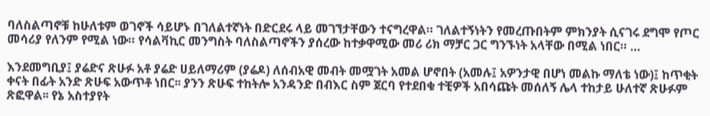ባለስልጣኖቹ ከሁለቱም ወገኖች ሳይሆኑ በገለልተኛነት በድርደሩ ላይ መገኘታቸውን ተናግረዋል። ገለልተኝነትን የመረጡበትም ምክንያት ሲናገሩ ደግሞ የጦር መሳሪያ የለንም የሚል ነው። የሳልቫኪር መንግስት ባለስልጣኖችን ያሰረው ከተቃዋሚው መሪ ሪክ ማቻር ጋር ግንኙነት አላቸው በሚል ነበር። …

እንደመግቢያ፤ ያሬድና ጽሁፉ አቶ ያሬድ ሀይለማሪም (ያሬዶ) ለሰብአዊ መብት መሟገት አመል ሆኖበት (አመሉ፤ አዎንታዊ በሆነ መልኩ ማለቴ ነው)፤ ከጥቂት ቀናት በፊት አንድ ጽሁፍ አውጥቶ ነበር፡፡ ያንን ጽሁፍ ተከትሎ አንዳንድ በብእር ስም ጀርባ የተደበቁ ተቺዎች አበሳጩት መሰለኝ ሌላ ተከታይ ሁለተኛ ጽሁፉም ጽፎዋል፡፡ የኔ አስተያየት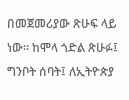በመጀመሪያው ጽሁፍ ላይ ነው፡፡ ከሞላ ጎድል ጽሁፉ፤ ግንቦት ሰባት፤ ለኢትዮጵያ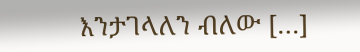እንታገላለን ብለው […]